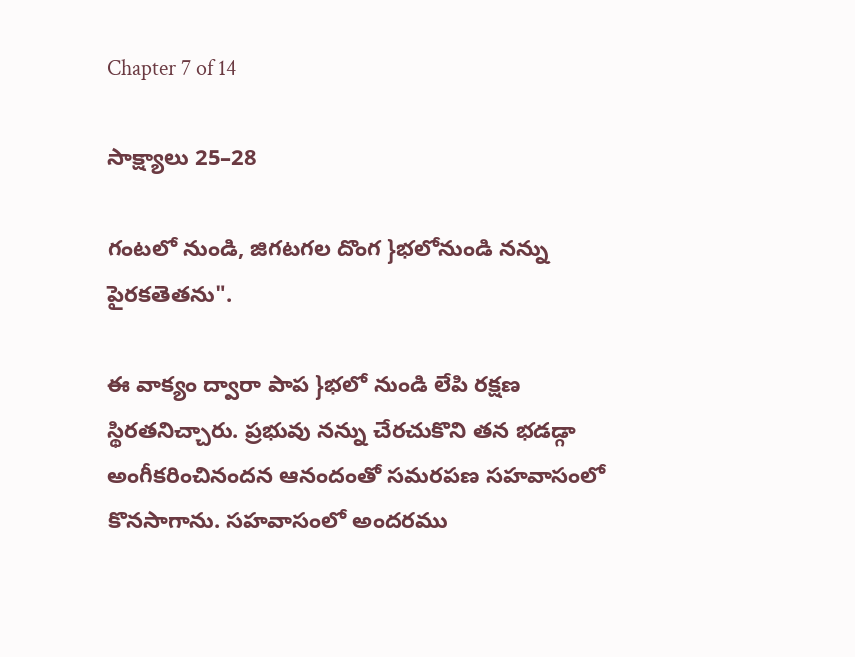Chapter 7 of 14

సాక్ష్యాలు 25–28

గంటలో నుండి, జిగటగల దొంగ }భలోనుండి నన్ను పైరకతెతను".

ఈ వాక్యం ద్వారా పాప }భలో నుండి లేపి రక్షణ స్థిరతనిచ్చారు. ప్రభువు నన్ను చేరచుకొని తన భడడ్గా అంగీకరించినందన ఆనందంతో సమరపణ సహవాసంలో కొనసాగాను. సహవాసంలో అందరము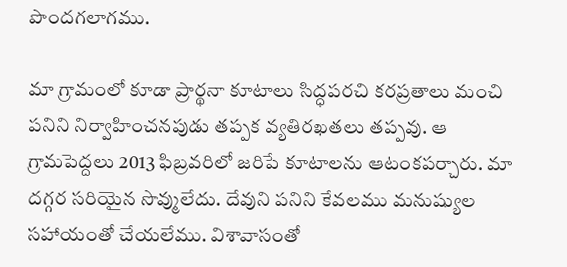పొందగలాగము.

మా గ్రామంలో కూడా ప్రార్థనా కూటాలు సిద్ధపరచి కరప్రతాలు మంచి పనిని నిర్వాహించనపుడు తప్పక వ్యతిరఖతలు తప్పవు. ఆ గ్రామపెద్దలు 2013 ఫిబ్రవరిలో జరిపే కూటాలను ఆటంకపర్చారు. మా దగ్గర సరియైన సొవ్ములేదు. దేవుని పనిని కేవలము మనుష్యుల సహాయంతో చేయలేము. విశావాసంతో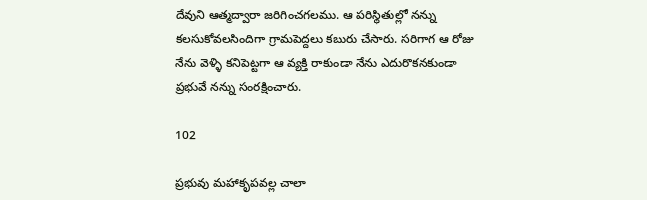దేవుని ఆత్మద్వారా జరిగించగలము. ఆ పరిస్థితుల్లో నన్ను కలసుకోవలసిందిగా గ్రామపెద్దలు కబురు చేసారు. సరిగాగ ఆ రోజు నేను వెళ్ళి కనిపెట్టగా ఆ వ్యక్తి రాకుండా నేను ఎదురొకనకుండా ప్రభువే నన్ను సంరక్షించారు.

102

ప్రభువు మహాకృపవల్ల చాలా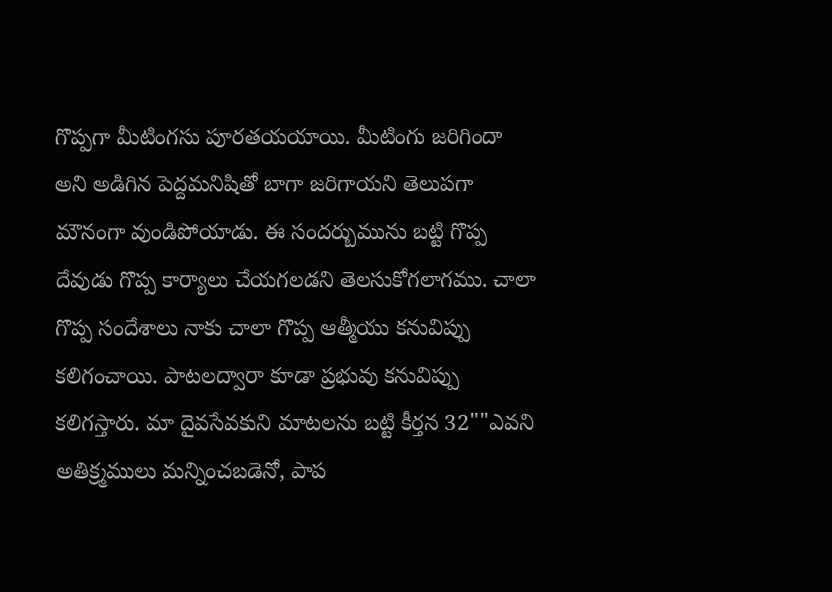గొప్పగా మీటింగసు పూరతయయాయి. మీటింగు జరిగిందా అని అడిగిన పెద్దమనిషితో బాగా జరిగాయని తెలుపగా మౌనంగా వుండిపోయాడు. ఈ సందర్బుమును బట్టి గొప్ప దేవుడు గొప్ప కార్యాలు చేయగలడని తెలసుకోగలాగము. చాలా గొప్ప సందేశాలు నాకు చాలా గొప్ప ఆత్మీయు కనువిప్పు కలిగంచాయి. పాటలద్వారా కూడా ప్రభువు కనువిప్పు కలిగస్తారు. మా దైవసేవకుని మాటలను బట్టి కీర్తన 32""ఎవని అతిక్ర్మములు మన్నించబడెనో, పాప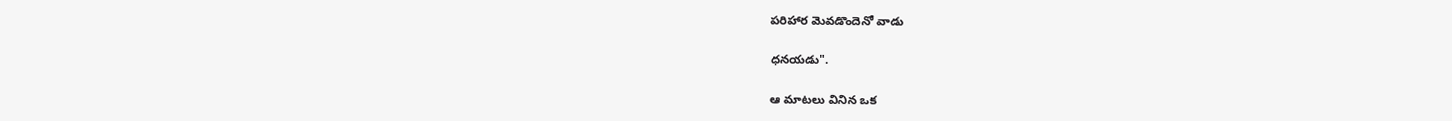పరిహార వెువడొందెనో వాడు

ధనయడు".

ఆ మాటలు వినిన ఒక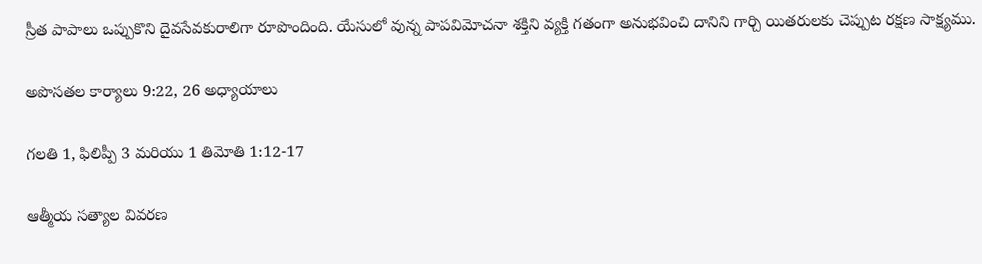స్రీత పాపాలు ఒప్పుకొని దైవసేవకురాలిగా రూపొందింది. యేసులో వున్న పాపవిమోచనా శక్తిని వ్యక్తి గతంగా అనుభవించి దానిని గార్చి యితరులకు చెప్పుట రక్షణ సాక్ష్యము.

అపొసతల కార్యాలు 9:22, 26 అధ్యాయాలు

గలతి 1, ఫిలిప్పీ 3 మరియు 1 తిమోతి 1:12-17

ఆత్మీయ సత్యాల వివరణ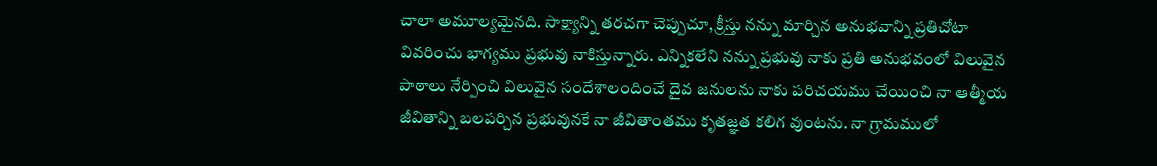చాలా అమూల్యమైనది. సాక్ష్యాన్ని తరచగా చెప్పుచూ, క్రీస్తు నన్ను మార్చిన అనుభవాన్ని ప్రతిచోటా వివరించు భాగ్యము ప్రభువు నాకిస్తున్నారు. ఎన్నికలేని నన్ను ప్రభువు నాకు ప్రతి అనుభవంలో విలువైన పాఠాలు నేర్పించి విలువైన సందేశాలందించే దైవ జనులను నాకు పరిచయము చేయించి నా ఆత్మీయ జీవితాన్ని బలపర్చిన ప్రభువునకే నా జీవితాంతము కృతజ్ఞత కలిగ వుంటను. నా గ్రామములో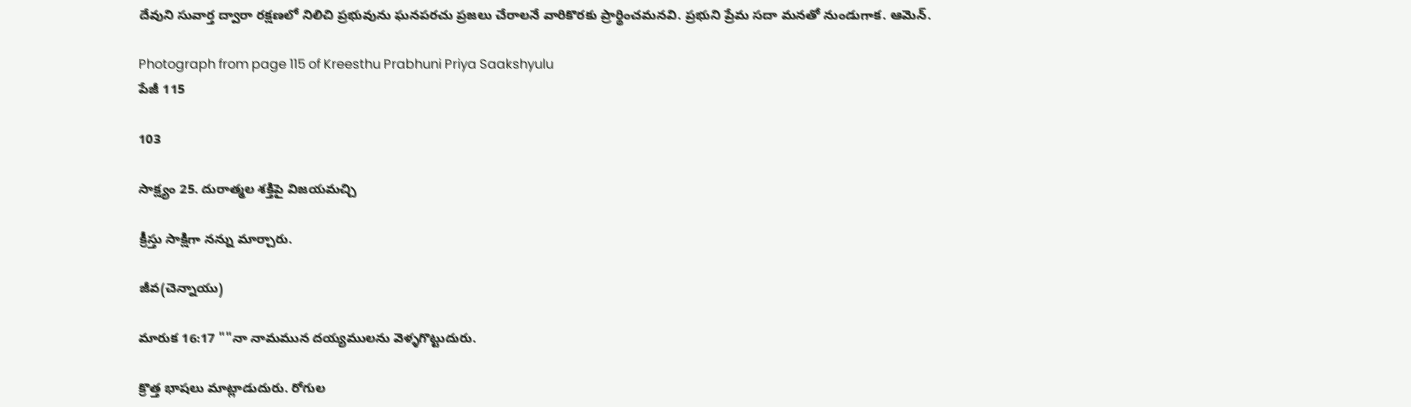దేవుని సువార్త ద్వారా రక్షణలో నిలిచి ప్రభువును ఘనపరచు ప్రజలు చేరాలనే వారికొరకు ప్రార్థించమనవి. ప్రభుని ప్రేమ సదా మనతో నుండుగాక. ఆమెన్.

Photograph from page 115 of Kreesthu Prabhuni Priya Saakshyulu
పేజీ 115

103

సాక్ష్యం 25. దురాత్మల శక్తిపై విజయమచ్చి

క్రీస్తు సాక్షిగా నన్ను మార్చారు.

జీవ(చెన్నాయు)

మారుక 16:17 ""నా నామమున దయ్యములను వెళ్ళగొట్టుదురు.

క్రొత్త భాషలు మాట్లాడుదురు. రోగుల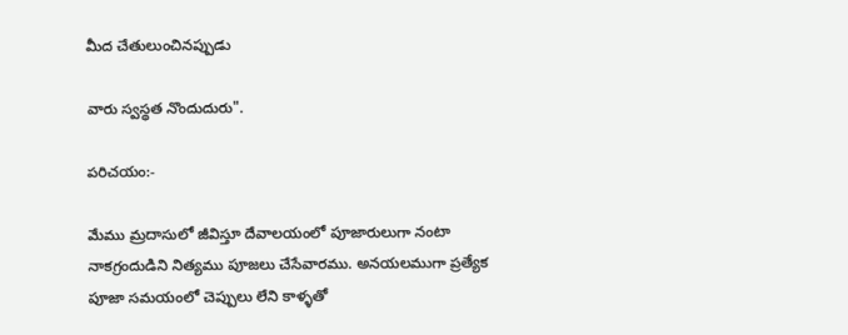మీద చేతులుంచినప్పుడు

వారు స్వస్థత నొందుదురు".

పరిచయం:-

మేము మ్రదాసులో జీవిస్తూ దేవాలయంలో పూజారులుగా నంటా నాకగ్రందుడిని నిత్యము పూజలు చేసేవారము. అనయలముగా ప్రత్యేక పూజా సమయంలో చెప్పులు లేని కాళ్ళతో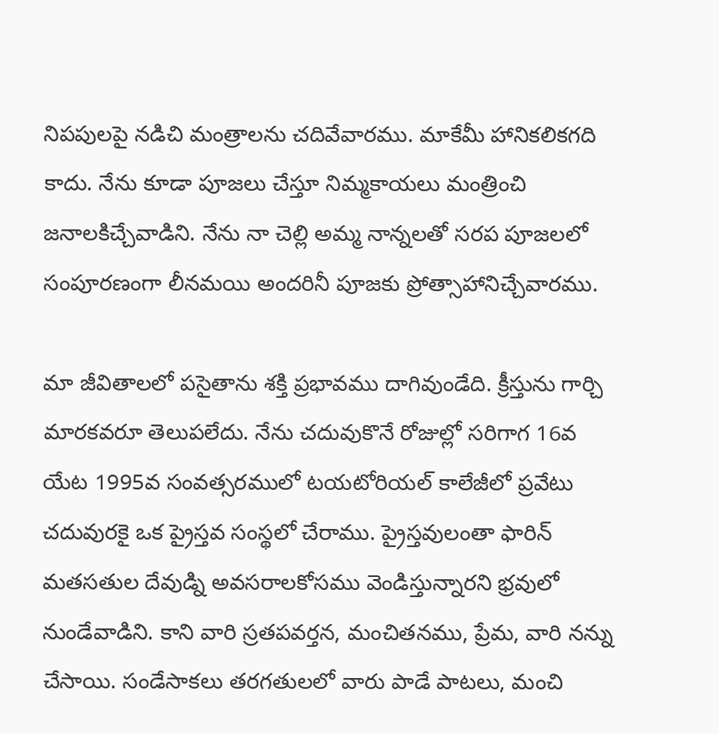నిపపులపై నడిచి మంత్రాలను చదివేవారము. మాకేమీ హానికలికగది కాదు. నేను కూడా పూజలు చేస్తూ నిమ్మకాయలు మంత్రించి జనాలకిచ్చేవాడిని. నేను నా చెల్లి అమ్మ నాన్నలతో సరప పూజలలో సంపూరణంగా లీనమయి అందరినీ పూజకు ప్రోత్సాహానిచ్చేవారము.

మా జీవితాలలో పసైతాను శక్తి ప్రభావము దాగివుండేది. క్రీస్తును గార్చి మారకవరూ తెలుపలేదు. నేను చదువుకొనే రోజుల్లో సరిగాగ 16వ యేట 1995వ సంవత్సరములో టయటోరియల్ కాలేజీలో ప్రవేటు చదువురకై ఒక ప్రైస్తవ సంస్థలో చేరాము. ప్రైస్తవులంతా ఫారిన్ మతసతుల దేవుడ్ని అవసరాలకోసము వెండిస్తున్నారని భ్రవులో నుండేవాడిని. కాని వారి స్రతపవర్తన, మంచితనము, ప్రేమ, వారి నన్ను చేసాయి. సండేసాకలు తరగతులలో వారు పాడే పాటలు, మంచి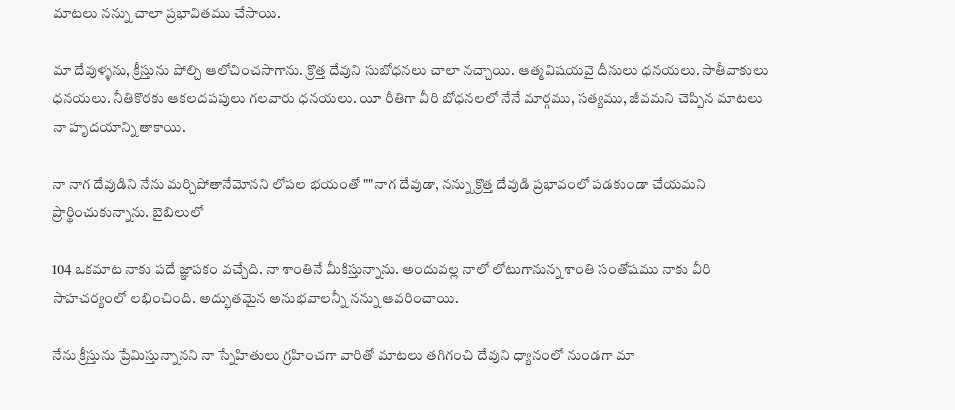మాటలు నన్ను చాలా ప్రభావితము చేసాయి.

మా దేవుళ్ళను, క్రీస్తును పోల్చి ఆలోచించసాగాను. క్రొత్త దేవుని సుబోధనలు చాలా నచ్చాయి. ఆత్మవిషయవై దీనులు ధనయలు. సాతీవాకులు ధనయలు. నీతికొరకు ఆకలదపపులు గలవారు ధనయలు. యీ రీతిగా వీరి బోధనలలో నేనే మార్గము, సత్యము, జీవమని చెప్పిన మాటలు నా హృదయాన్ని తాకాయి.

నా నాగ దేవుడిని నేను మర్చిపోతానేమోనని లోపల భయంతో ""నాగ దేవుడా, నన్ను క్రొత్త దేవుడి ప్రభావంలో పడకుండా చేయమని ప్రార్థించుకున్నాను. బైబిలులో

104 ఒకమాట నాకు పదే జ్ఞాపకం వచ్చేది. నా శాంతినే మీకిస్తున్నాను. అందువల్ల నాలో లోటుగానున్న శాంతి సంతోషము నాకు వీరి సాహచర్యంలో లభించింది. అద్భుతమైన అనుభవాలన్నీ నన్ను ఆవరించాయి.

నేను క్రీస్తును ప్రేమిస్తున్నానని నా స్నేహితులు గ్రహించగా వారితో మాటలు తగిగంచి దేవుని ధ్యానంలో నుండగా మా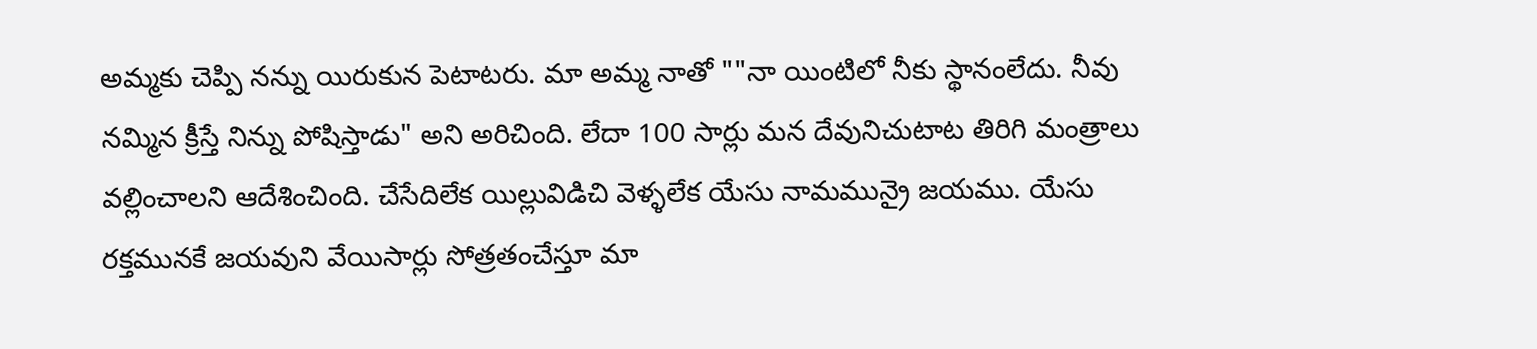అమ్మకు చెప్పి నన్ను యిరుకున పెటాటరు. మా అమ్మ నాతో ""నా యింటిలో నీకు స్థానంలేదు. నీవు నమ్మిన క్రీస్తే నిన్ను పోషిస్తాడు" అని అరిచింది. లేదా 100 సార్లు మన దేవునిచుటాట తిరిగి మంత్రాలు వల్లించాలని ఆదేశించింది. చేసేదిలేక యిల్లువిడిచి వెళ్ళలేక యేసు నామమున్రై జయము. యేసు రక్తమునకే జయవుని వేయిసార్లు సోత్రతంచేస్తూ మా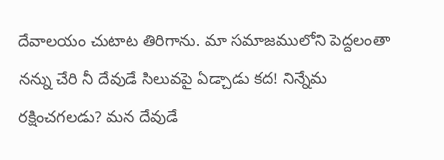దేవాలయం చుటాట తిరిగాను. మా సమాజములోని పెద్దలంతా నన్ను చేరి నీ దేవుడే సిలువపై ఏడ్చాడు కద! నిన్నేమ రక్షించగలడు? మన దేవుడే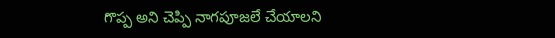గొప్ప అని చెప్పి నాగపూజలే చేయాలని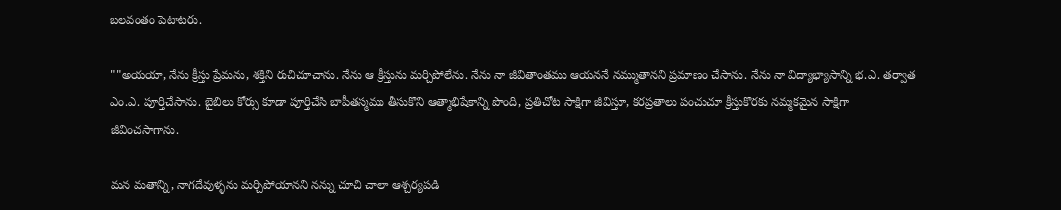బలవంతం పెటాటరు.

""అయయా, నేను క్రీస్తు ప్రేమను, శక్తిని రుచిచూచాను. నేను ఆ క్రీస్తును మర్చిపోలేను. నేను నా జీవితాంతము ఆయననే నమ్ముతానని ప్రమాణం చేసాను. నేను నా విద్యాభ్యాసాన్ని భ.ఎ. తర్వాత ఎం.ఎ. పూర్తిచేసాను. బైబిలు కోర్సు కూడా పూర్తిచేసి బాపీతస్మము తీసుకొని ఆత్మాభిషేకాన్ని పొంది, ప్రతిచోట సాక్షిగా జీవిస్తూ, కరప్రతాలు పంచుచూ క్రీస్తుకొరకు నమ్మకమైన సాక్షిగా జీవించసాగాను.

మన మతాన్ని, నాగదేవుళ్ళను మర్చిపోయానని నన్ను చూచి చాలా ఆశ్చర్యపడి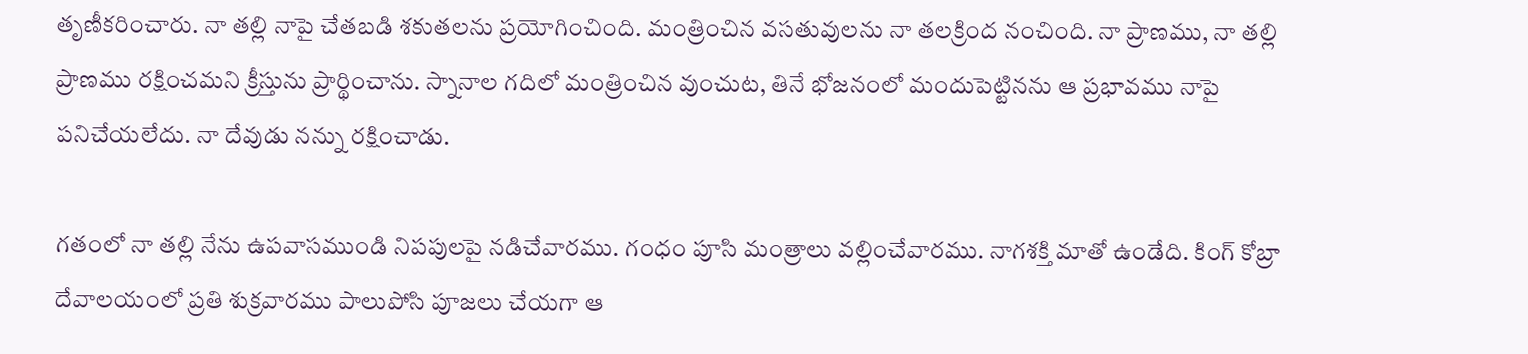తృణీకరించారు. నా తల్లి నాపై చేతబడి శకుతలను ప్రయోగించింది. మంత్రించిన వసతువులను నా తలక్రింద నంచింది. నా ప్రాణము, నా తల్లి ప్రాణము రక్షించమని క్రీస్తును ప్రార్థించాను. స్నానాల గదిలో మంత్రించిన వుంచుట, తినే భోజనంలో మందుపెట్టినను ఆ ప్రభావము నాపై పనిచేయలేదు. నా దేవుడు నన్ను రక్షించాడు.

గతంలో నా తల్లి నేను ఉపవాసముండి నిపపులపై నడిచేవారము. గంధం పూసి మంత్రాలు వల్లించేవారము. నాగశక్తి మాతో ఉండేది. కింగ్ కోబ్రా దేవాలయంలో ప్రతి శుక్రవారము పాలుపోసి పూజలు చేయగా ఆ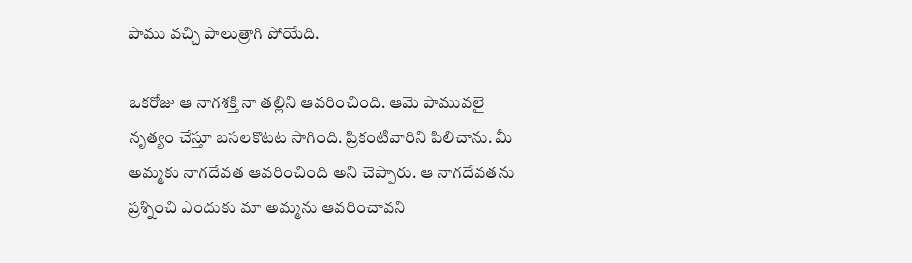పాము వచ్చి పాలుత్రాగి పోయేది.

ఒకరోజు ఆ నాగశక్తి నా తల్లిని ఆవరించింది. ఆమె పామువలై నృత్యం చేస్తూ బసలకొటట సాగింది. ప్రికంటివారిని పిలిచాను. మీ అమ్మకు నాగదేవత ఆవరించింది అని చెప్పారు. ఆ నాగదేవతను ప్రశ్నించి ఎందుకు మా అమ్మను ఆవరించావని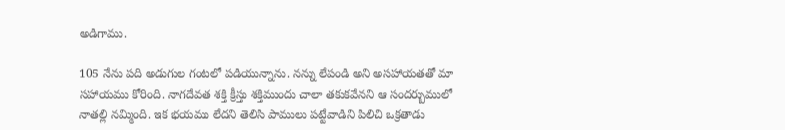అడిగాము.

105 నేను పది అడుగుల గంటలో పడియున్నాను. నన్ను లేపండి అని అసహాయతతో మా సహాయము కోరింది. నాగదేవత శక్తి క్రీస్తు శక్తిముందు చాలా తకుకవేనని ఆ సందర్బుములో నాతల్లి నమ్మింది. ఇక భయము లేదని తెలిసి పాములు పట్టేవాడిని పిలిచి ఒక్రతాడు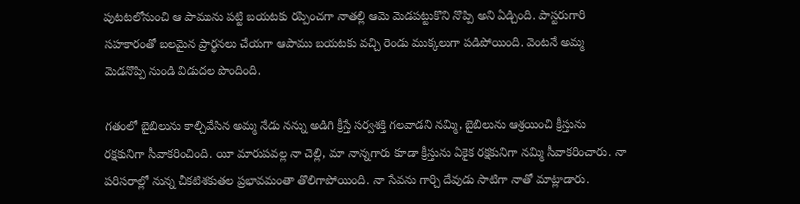పుటటలోనుంచి ఆ పామును పట్టి బయటకు రప్పించగా నాతల్లి ఆమె వెుడపట్టుకొని నొప్పి అని ఏడ్చింది. పాస్టరుగారి సహకారంతో బలమైన ప్రార్థనలు చేయగా ఆపాము బయటకు వచ్చి రెండు ముక్కలుగా పడిపోయింది. వెంటనే అమ్మ వెుడనొప్పి నుండి విడుదల పొందింది.

గతంలో బైబిలును కాల్చివేసిన అమ్మ నేడు నన్ను అడిగి క్రీస్తే సర్వశక్తి గలవాడని నమ్మి, బైబిలును ఆశ్రయించి క్రీస్తును రక్షకునిగా సీవాకరించింది. యీ మారుపవల్ల నా చెల్లి, మా నాన్నగారు కూడా క్రీస్తును ఏకైక రక్షకునిగా నమ్మి సీవాకరించారు. నా పరిసరాల్లో నున్న చీకటిశకుతల ప్రభావమంతా తొలిగాపోయింది. నా సేవను గార్చి దేవుడు సాటిగా నాతో మాట్లాడారు.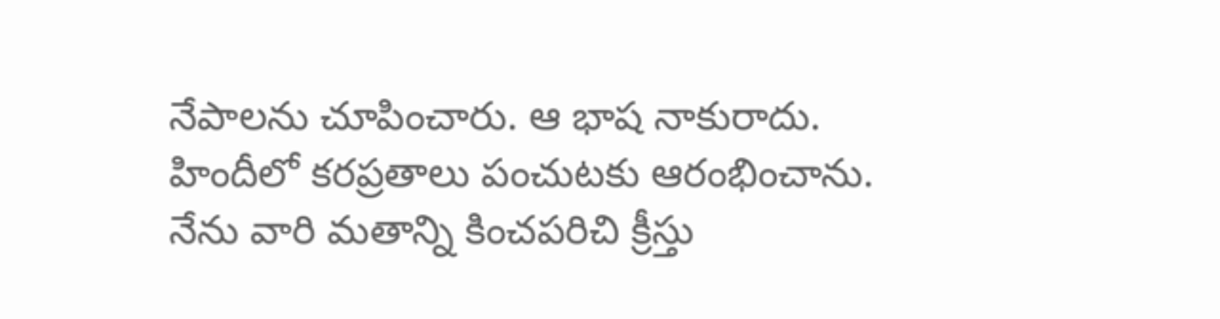నేపాలను చూపించారు. ఆ భాష నాకురాదు. హిందీలో కరప్రతాలు పంచుటకు ఆరంభించాను. నేను వారి మతాన్ని కించపరిచి క్రీస్తు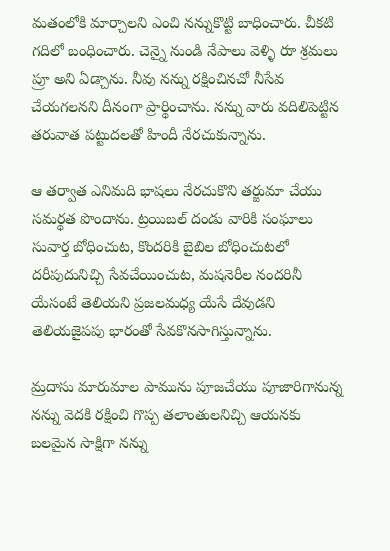మతంలోకి మార్చాలని ఎంచి నన్నుకొట్టి బాధించారు. చీకటి గదిలో బంధించారు. చెన్నై నుండి నేపాలు వెళ్ళి రుా శ్రమలు ప్రూ అని ఏడ్చాను. నీవు నన్ను రక్షించినచో నీసేవ చేయగలనని దీనంగా ప్రార్థించాను. నన్ను వారు వదిలిపెట్టిన తరువాత పట్టుదలతో హిందీ నేరచుకున్నాను.

ఆ తర్వాత ఎనిమది భాషలు నేరచుకొని తర్జుమా చేయు సమర్థత పొందాను. ట్రయిబల్ దండు వారికి సంఘాలు సువార్త బోధించుట, కొందరికి బైబిల బోధించుటలో దరీపుదునిచ్చి సేవచేయించుట, మషనెరీల నందరినీ యేసంటే తెలియని ప్రజలమధ్య యేసే దేవుడని తెలియజైపపు భారంతో సేవకొనసాగిస్తున్నాను.

మ్రదాసు మారుమాల పామును పూజచేయు పూజారిగానున్న నన్ను వెదకి రక్షించి గొప్ప తలాంతులనిచ్చి ఆయనకు బలమైన సాక్షిగా నన్ను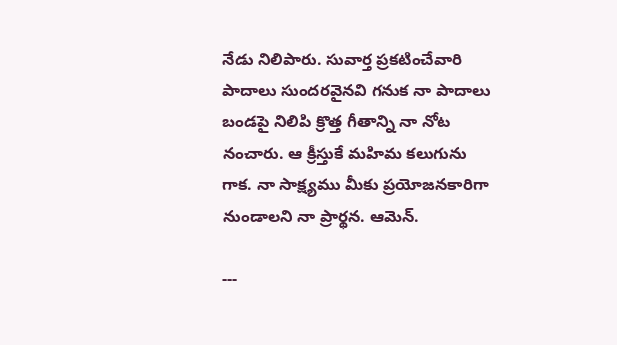నేడు నిలిపారు. సువార్త ప్రకటించేవారి పాదాలు సుందరవైనవి గనుక నా పాదాలు బండపై నిలిపి క్రొత్త గీతాన్ని నా నోట నంచారు. ఆ క్రీస్తుకే మహిమ కలుగును గాక. నా సాక్ష్యము మీకు ప్రయోజనకారిగా నుండాలని నా ప్రార్థన. ఆమెన్.

---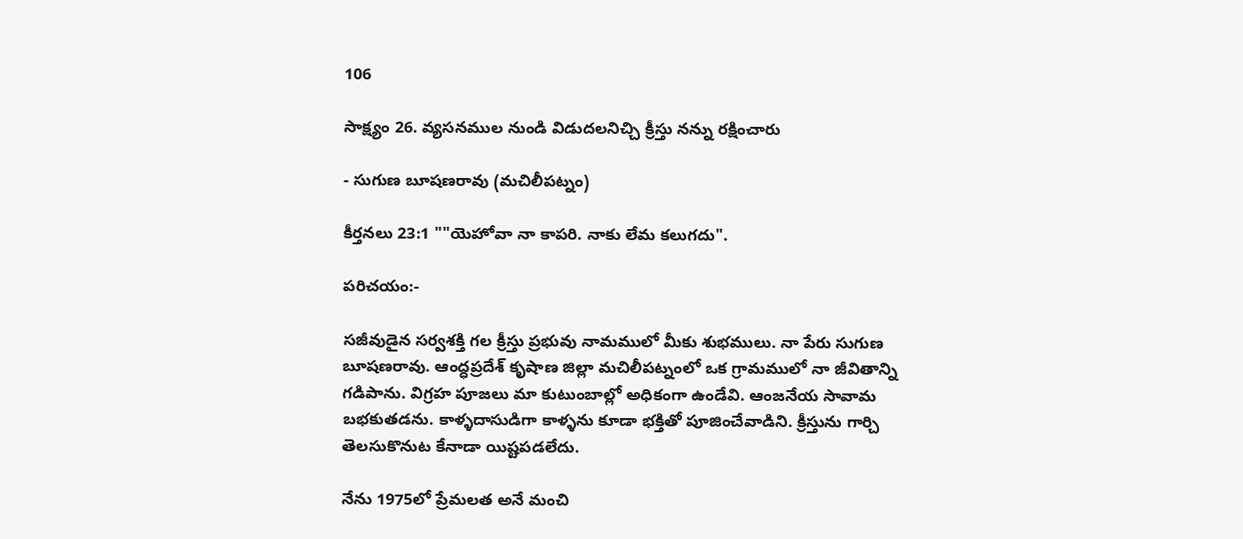106

సాక్ష్యం 26. వ్యసనముల నుండి విడుదలనిచ్చి క్రీస్తు నన్ను రక్షించారు

- సుగుణ బూషణరావు (మచిలీపట్నం)

కీర్తనలు 23:1 ""యెహోవా నా కాపరి. నాకు లేమ కలుగదు".

పరిచయం:-

సజీవుడైన సర్వశక్తి గల క్రీస్తు ప్రభువు నామములో మీకు శుభములు. నా పేరు సుగుణ బూషణరావు. ఆంద్ధప్రదేశ్ కృషాణ జిల్లా మచిలీపట్నంలో ఒక గ్రామములో నా జీవితాన్ని గడిపాను. విగ్రహ పూజలు మా కుటుంబాల్లో అధికంగా ఉండేవి. ఆంజనేయ సావామ బభకుతడను. కాళ్ళదాసుడిగా కాళ్ళను కూడా భక్తితో పూజించేవాడిని. క్రీస్తును గార్చి తెలసుకొనుట కేనాడా యిష్టపడలేదు.

నేను 1975లో ప్రేమలత అనే మంచి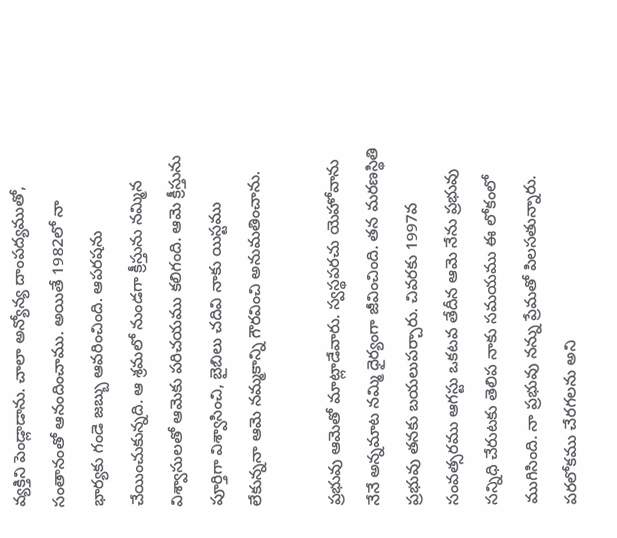వ్యక్తిని పెండ్లాడాను. చాలా అన్యోన్య దాంపద్యముతో, సంతానంతో ఆనందించాము. అయితే 1982లో నా భార్యకు గండె జబ్బు ఆవరించింది. ఆపరషను చేయించుకున్నది. ఆ శ్రమలో నుండగా క్రీస్తును నమ్మిన విశ్వాసులతో ఆమెకు పరిచయము కలిగంది. ఆమె క్రీస్తును పూర్తిగా విశ్వాసించి, బైబిలు చదివి నాకు యిస్టము లేకున్ననా ఆమె నమ్మకాన్ని గౌరవించి అనుమతించాను.

ప్రభువు ఆమెతో మాట్లాడేవారు. స్వస్థపరచు యెహోవాను నేనే అన్నమాట నమ్మి ధైర్యంగా జీవించింది. తన మరణస్థితి ప్రభువు తనకు బయలుపర్చారు. చివరకు 1997వ సంవత్సరము ఆగస్టు ఒకటవ తేదీన ఆమె నేను ప్రభువు సన్నిధి చేరుటకు తెలిప నాకు సమయము ఈ లోకంలో ముగిసింది. నా ప్రభువు నన్ను ప్రేమతో పిలసతున్నారు. పరలోకము చేరగలను అని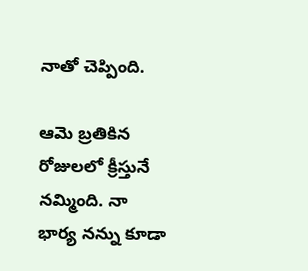నాతో చెప్పింది.

ఆమె బ్రతికిన రోజులలో క్రీస్తునే నమ్మింది. నా భార్య నన్ను కూడా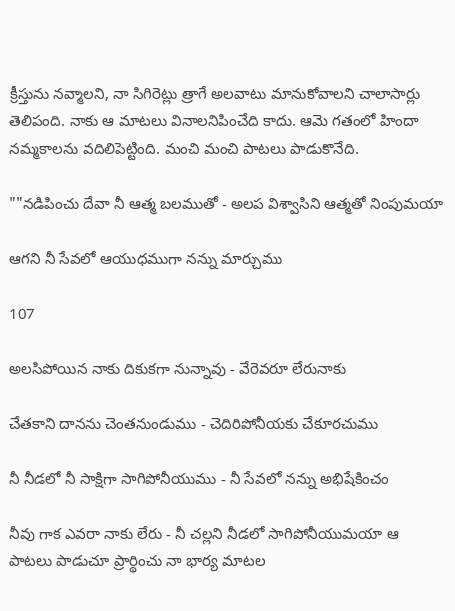క్రీస్తును నవ్మాలని, నా సిగిరెట్లు త్రాగే అలవాటు మానుకోవాలని చాలాసార్లు తెలిపంది. నాకు ఆ మాటలు వినాలనిపించేది కాదు. ఆమె గతంలో హిందా నమ్మకాలను వదిలిపెట్టింది. మంచి మంచి పాటలు పాడుకొనేది.

""నడిపించు దేవా నీ ఆత్మ బలముతో - అలప విశ్వాసిని ఆత్మతో నింపుమయా

ఆగని నీ సేవలో ఆయుధముగా నన్ను మార్చుము

107

అలసిపోయిన నాకు దికుకగా నున్నావు - వేరెవరూ లేరునాకు

చేతకాని దానను చెంతనుండుము - చెదిరిపోనీయకు చేకూరచుము

నీ నీడలో నీ సాక్షిగా సాగిపోనీయుము - నీ సేవలో నన్ను అభిషేకించం

నీవు గాక ఎవరా నాకు లేరు - నీ చల్లని నీడలో సాగిపోనీయుమయా ఆ పాటలు పాడుచూ ప్రార్థించు నా భార్య మాటల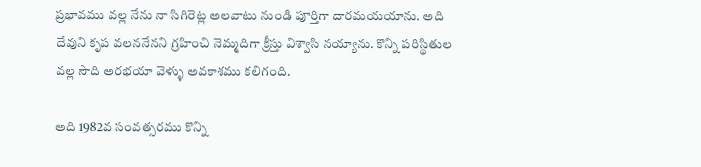ప్రభావము వల్ల నేను నా సిగిరెట్ల అలవాటు నుండి పూర్తిగా దారమయయాను. అది దేవుని కృప వలననేనని గ్రహించి నెమ్మదిగా క్రీస్తు విశ్వాసి నయ్యాను. కొన్ని పరిస్థితుల వల్ల సౌది అరభయా వెళ్ళు అవకాశము కలిగంది.

అది 1982వ సంవత్సరము కొన్ని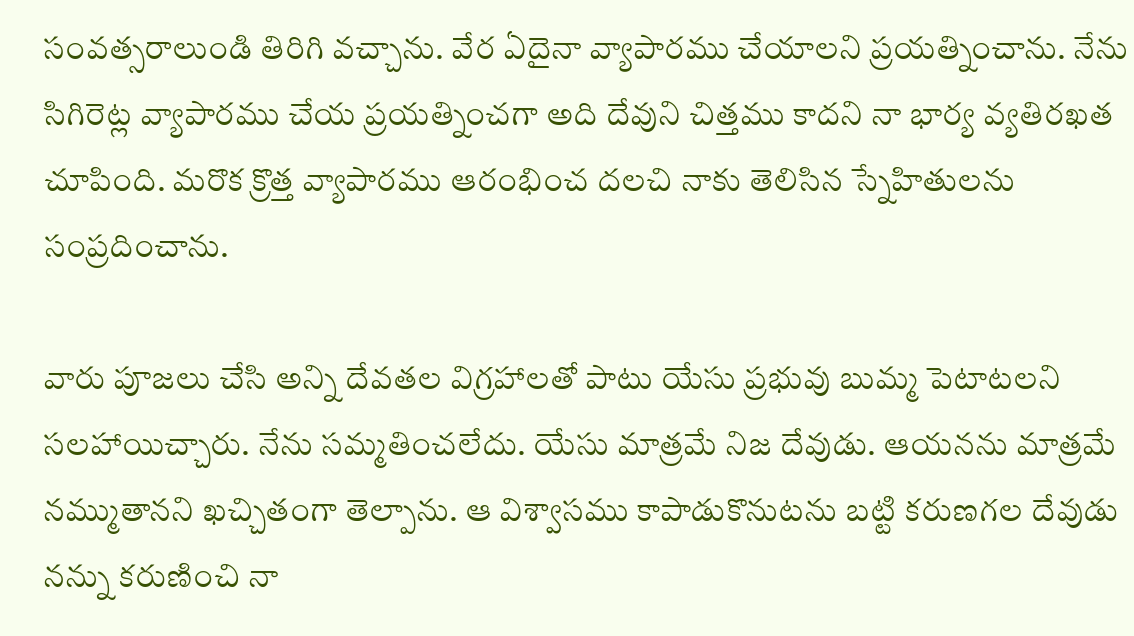సంవత్సరాలుండి తిరిగి వచ్చాను. వేర ఏదైనా వ్యాపారము చేయాలని ప్రయత్నించాను. నేను సిగిరెట్ల వ్యాపారము చేయ ప్రయత్నించగా అది దేవుని చిత్తము కాదని నా భార్య వ్యతిరఖత చూపింది. మరొక క్రొత్త వ్యాపారము ఆరంభించ దలచి నాకు తెలిసిన స్నేహితులను సంప్రదించాను.

వారు పూజలు చేసి అన్ని దేవతల విగ్రహాలతో పాటు యేసు ప్రభువు బుమ్మ పెటాటలని సలహాయిచ్చారు. నేను సమ్మతించలేదు. యేసు మాత్రమే నిజ దేవుడు. ఆయనను మాత్రమే నమ్ముతానని ఖచ్చితంగా తెల్పాను. ఆ విశ్వాసము కాపాడుకొనుటను బట్టి కరుణగల దేవుడు నన్ను కరుణించి నా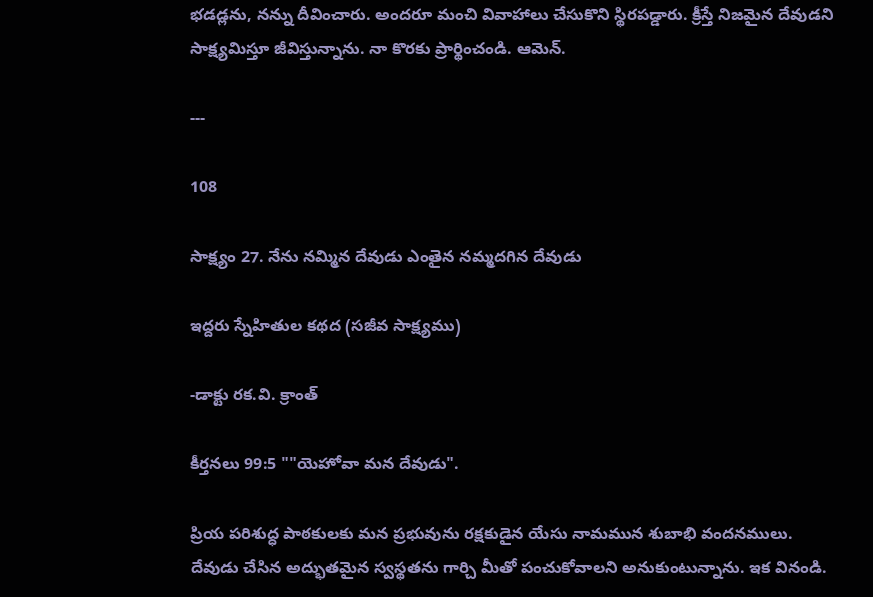భడడ్లను, నన్ను దీవించారు. అందరూ మంచి వివాహాలు చేసుకొని స్థిరపడ్డారు. క్రీస్తే నిజమైన దేవుడని సాక్ష్యమిస్తూ జీవిస్తున్నాను. నా కొరకు ప్రార్థించండి. ఆమెన్.

---

108

సాక్ష్యం 27. నేను నమ్మిన దేవుడు ఎంతైన నమ్మదగిన దేవుడు

ఇద్దరు స్నేహితుల కథద (సజీవ సాక్ష్యము)

-డాక్టు రక.వి. క్రాంత్

కీర్తనలు 99:5 ""యెహోవా మన దేవుడు".

ప్రియ పరిశుద్ధ పాఠకులకు మన ప్రభువును రక్షకుడైన యేసు నామమున శుబాభి వందనములు. దేవుడు చేసిన అద్భుతమైన స్వస్థతను గార్చి మీతో పంచుకోవాలని అనుకుంటున్నాను. ఇక వినండి.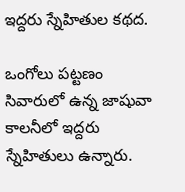ఇద్దరు స్నేహితుల కథద.

ఒంగోలు పట్టణం సివారులో ఉన్న జాషువా కాలనీలో ఇద్దరు స్నేహితులు ఉన్నారు.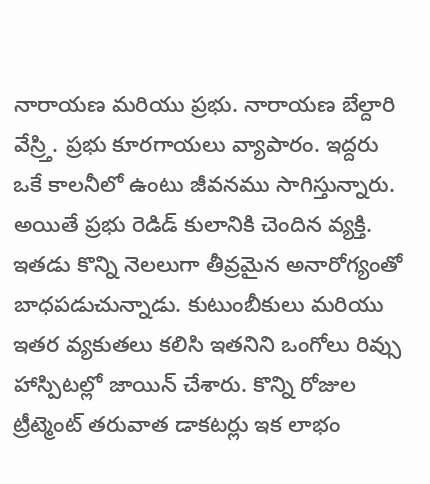నారాయణ మరియు ప్రభు. నారాయణ బేల్దారి వేస్ర్తి. ప్రభు కూరగాయలు వ్యాపారం. ఇద్దరు ఒకే కాలనీలో ఉంటు జీవనము సాగిస్తున్నారు. అయితే ప్రభు రెడిడ్ కులానికి చెందిన వ్యక్తి. ఇతడు కొన్ని నెలలుగా తీవ్రమైన అనారోగ్యంతో బాధపడుచున్నాడు. కుటుంబీకులు మరియు ఇతర వ్యకుతలు కలిసి ఇతనిని ఒంగోలు రివ్సు హాస్పిటల్లో జాయిన్ చేశారు. కొన్ని రోజుల ట్రీట్మెంట్ తరువాత డాకటర్లు ఇక లాభం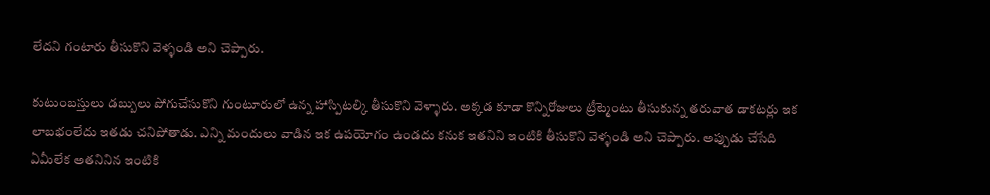లేదని గంటారు తీసుకొని వెళ్ళండి అని చెప్పారు.

కుటుంబస్తులు డబ్బులు పోగుచేసుకొని గుంటూరులో ఉన్న హాస్పిటల్కి తీసుకొని వెళ్ళారు. అక్కడ కూడా కొన్నిరోజులు ట్రీట్మెంటు తీసుకున్న తరువాత డాకటర్లు ఇక లాబభంలేదు ఇతడు చనిపోతాడు. ఎన్ని మందులు వాడిన ఇక ఉపయోగం ఉండదు కనుక ఇతనిని ఇంటికి తీసుకొని వెళ్ళండి అని చెప్పారు. అప్పుడు చేసేది ఏమీలేక అతనినిన ఇంటికి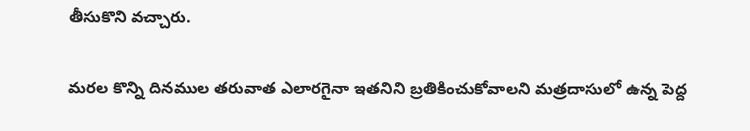తీసుకొని వచ్చారు.

మరల కొన్ని దినముల తరువాత ఎలారగైనా ఇతనిని బ్రతికించుకోవాలని మత్రదాసులో ఉన్న పెద్ద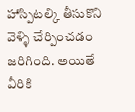హాస్పిటల్కి తీసుకొని వెళ్ళి చేర్పించడం జరిగింది. అయితే వీరికి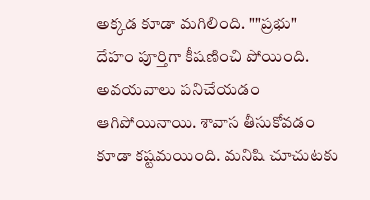అక్కడ కూడా మగిలింది. ""ప్రభు" దేహం పూర్తిగా కీషణించి పోయింది. అవయవాలు పనిచేయడం ఆగిపోయినాయి. శావాస తీసుకోవడం కూడా కష్టమయింది. మనిషి చూచుటకు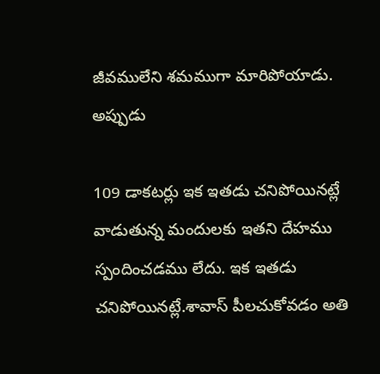జీవములేని శమముగా మారిపోయాడు. అప్పుడు

109 డాకటర్లు ఇక ఇతడు చనిపోయినట్లే వాడుతున్న మందులకు ఇతని దేహము స్పందించడము లేదు. ఇక ఇతడు చనిపోయినట్లే.శావాస్ పీలచుకోవడం అతి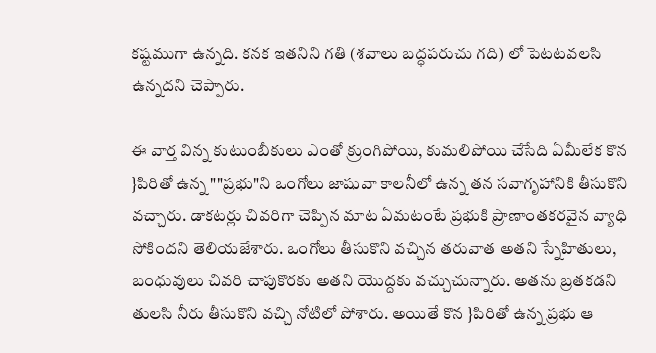కష్టముగా ఉన్నది. కనక ఇతనిని గతి (శవాలు బద్ధపరుచు గది) లో పెటటవలసి ఉన్నదని చెప్పారు.

ఈ వార్త విన్న కుటుంబీకులు ఎంతో క్రుంగిపోయి, కుమలిపోయి చేసేది ఏమీలేక కొన }పిరితో ఉన్న ""ప్రభు"ని ఒంగోలు జాషువా కాలనీలో ఉన్న తన సవాగృహానికి తీసుకొని వచ్చారు. డాకటర్లు చివరిగా చెప్పిన మాట ఏమటంటే ప్రభుకి ప్రాణాంతకరవైన వ్యాధి సోకిందని తెలియజేశారు. ఒంగోలు తీసుకొని వచ్చిన తరువాత అతని స్నేహితులు, బంధువులు చివరి చాపుకొరకు అతని యొద్దకు వచ్చుచున్నారు. అతను బ్రతకడని తులసి నీరు తీసుకొని వచ్చి నోటిలో పోశారు. అయితే కొన }పిరితో ఉన్న ప్రభు ఆ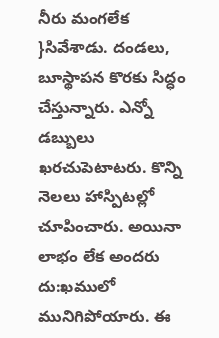నీరు మంగలేక }సివేశాడు. దండలు, బూస్థాపన కొరకు సిద్ధం చేస్తున్నారు. ఎన్నో డబ్బులు ఖరచుపెటాటరు. కొన్ని నెలలు హాస్పిటల్లో చూపించారు. అయినా లాభం లేక అందరు దు:ఖములో మునిగిపోయారు. ఈ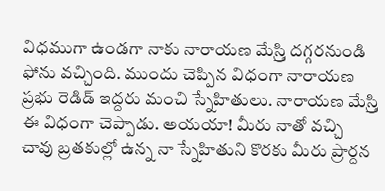విధముగా ఉండగా నాకు నారాయణ మేస్ర్తి దగ్గరనుండి ఫోను వచ్చింది. ముందు చెప్పిన విధంగా నారాయణ ప్రభు రెడిడ్ ఇద్దరు మంచి స్నేహితులు. నారాయణ మేస్ర్తి ఈ విధంగా చెప్పాడు. అయయా! మీరు నాతో వచ్చి చావు బ్రతకుల్లో ఉన్న నా స్నేహితుని కొరకు మీరు ప్రార్దన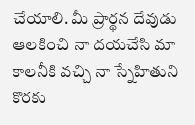చేయాలి. మీ ప్రార్థన దేవుడు ఆలకించి నా దయచేసి మా కాలనీకి వచ్చి నా స్నేహితుని కొరకు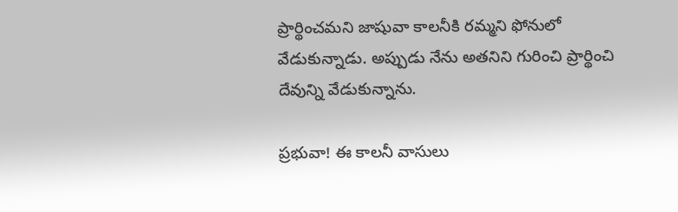ప్రార్థించమని జాషువా కాలనీకి రమ్మని ఫోనులో వేడుకున్నాడు. అప్పుడు నేను అతనిని గురించి ప్రార్థించి దేవున్ని వేడుకున్నాను.

ప్రభువా! ఈ కాలనీ వాసులు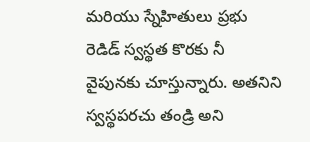మరియు స్నేహితులు ప్రభు రెడిడ్ స్వస్థత కొరకు నీ వైపునకు చూస్తున్నారు. అతనిని స్వస్థపరచు తండ్రి అని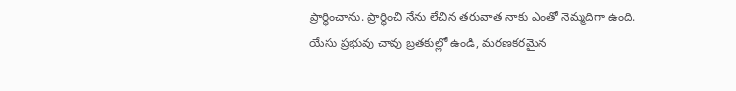ప్రార్థించాను. ప్రార్థించి నేను లేచిన తరువాత నాకు ఎంతో నెమ్మదిగా ఉంది. యేసు ప్రభువు చావు బ్రతకుల్లో ఉండి, మరణకరమైన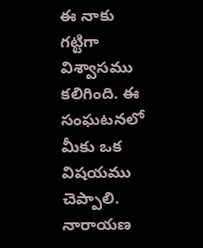ఈ నాకు గట్టిగా విశ్వాసము కలిగింది. ఈ సంఘటనలో మీకు ఒక విషయము చెప్పాలి. నారాయణ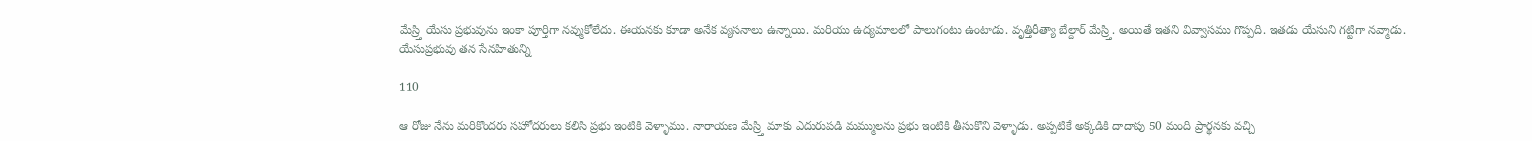మేస్ర్తి యేసు ప్రభువును ఇంకా పూర్తిగా నవ్ముకోలేదు. ఈయనకు కూడా అనేక వ్యసనాలు ఉన్నాయి. మరియు ఉద్యమాలలో పాలుగంటు ఉంటాడు. వృత్తిరీత్యా బేల్దార్ మేస్ర్తి. అయితే ఇతని వివ్వాసము గొప్పది. ఇతడు యేసుని గట్టిగా నవ్మాడు. యేసుప్రభువు తన సేనహితున్ని

110

ఆ రోజు నేను మరికొందరు సహోదరులు కలిసి ప్రభు ఇంటికి వెళ్ళాము. నారాయణ మేస్ర్తి మాకు ఎదురుపడి మమ్ములను ప్రభు ఇంటికి తీసుకొని వెళ్ళాడు. అప్పటికే అక్కడికి దాదాపు 50 మంది ప్రార్థనకు వచ్చి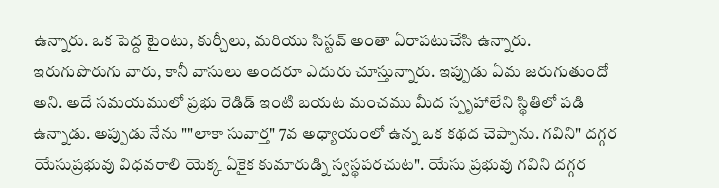ఉన్నారు. ఒక పెద్ద టైంటు, కుర్చీలు, మరియు సిస్టవ్ అంతా ఏరాపటుచేసి ఉన్నారు. ఇరుగుపొరుగు వారు, కానీ వాసులు అందరూ ఎదురు చూస్తున్నారు. ఇప్పుడు ఏమ జరుగుతుందో అని. అదే సమయములో ప్రభు రెడిడ్ ఇంటి బయట మంచము మీద స్పృహాలేని స్థితిలో పడి ఉన్నాడు. అప్పుడు నేను ""లాకా సువార్త" 7వ అధ్యాయంలో ఉన్న ఒక కథద చెప్పాను. గవిని" దగ్గర యేసుప్రభువు విధవరాలి యెక్క ఏకైక కుమారుడ్ని స్వస్థపరచుట". యేసు ప్రభువు గవిని దగ్గర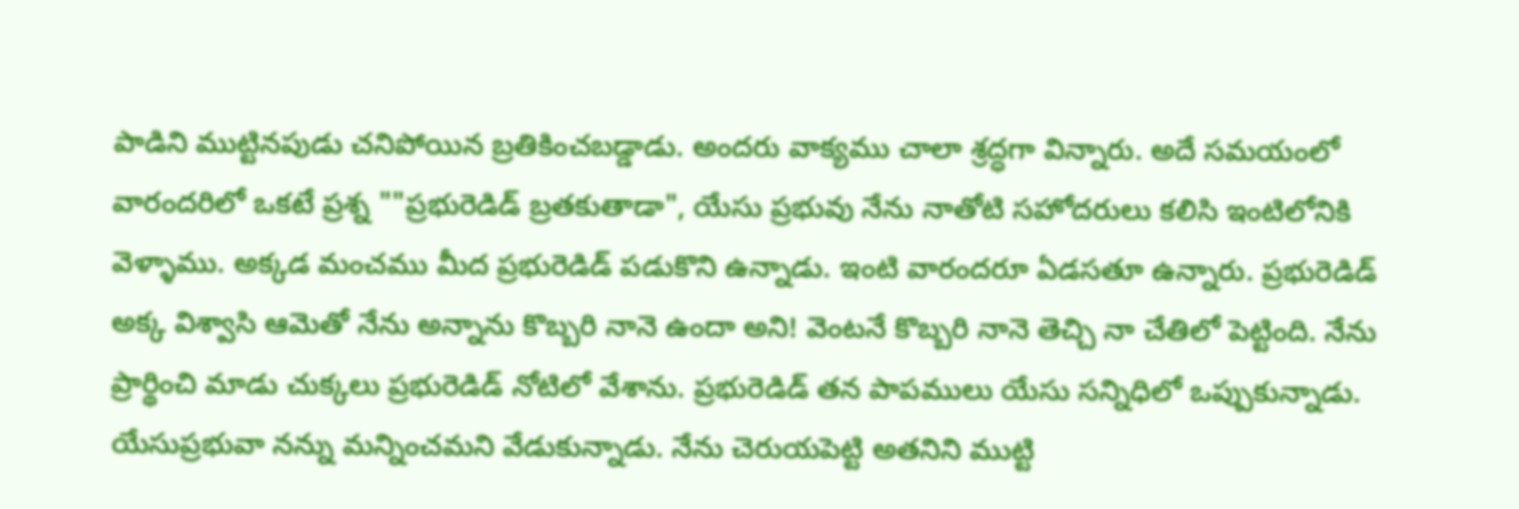పాడిని ముట్టినపుడు చనిపోయిన బ్రతికించబడ్డాడు. అందరు వాక్యము చాలా శ్రద్ధగా విన్నారు. అదే సమయంలో వారందరిలో ఒకటే ప్రశ్న ""ప్రభురెడిడ్ బ్రతకుతాడా", యేసు ప్రభువు నేను నాతోటి సహోదరులు కలిసి ఇంటిలోనికి వెళ్ళాము. అక్కడ మంచము మీద ప్రభురెడిడ్ పడుకొని ఉన్నాడు. ఇంటి వారందరూ ఏడసతూ ఉన్నారు. ప్రభురెడిడ్ అక్క విశ్వాసి ఆమెతో నేను అన్నాను కొబ్బరి నానె ఉందా అని! వెంటనే కొబ్బరి నానె తెచ్చి నా చేతిలో పెట్టింది. నేను ప్రార్థించి మాడు చుక్కలు ప్రభురెడిడ్ నోటిలో వేశాను. ప్రభురెడిడ్ తన పాపములు యేసు సన్నిధిలో ఒప్పుకున్నాడు. యేసుప్రభువా నన్ను మన్నించమని వేడుకున్నాడు. నేను చెరుయపెట్టి అతనిని ముట్టి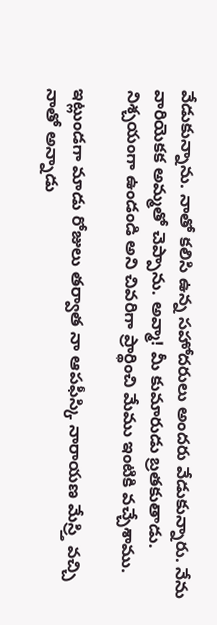వేడుకున్నాను. నాతో కలిసి ఉన్న సహోదరులు అందరు వేడుకున్నారు. నేను వారియెకక అమ్మతో చెప్పాను. అవ్మా! మీ కుమారుడు బ్రతకుతాడు. నిశ్చయంగా ఉండండి అని చివరిగా ప్రార్థించి మేము ఇంటికి వచ్చేశాము.

ఇట్లుండగా మాడు రోజులు తర్వాత నా ఆపఫీస్కి నారాయణ మేస్ర్తి వచ్చి నాతో అన్నాడు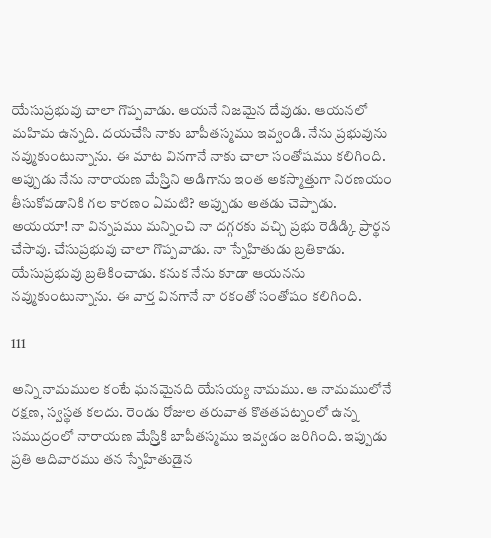యేసుప్రభువు చాలా గొప్పవాడు. ఆయనే నిజమైన దేవుడు. ఆయనలో మహిమ ఉన్నది. దయచేసి నాకు బాపీతస్మము ఇవ్వండి. నేను ప్రభువును నవ్ముకుంటున్నాను. ఈ మాట వినగానే నాకు చాలా సంతోషము కలిగింది. అప్పుడు నేను నారాయణ మేస్ర్తిని అడిగాను ఇంత అకస్మాత్తుగా నిరణయం తీసుకోవడానికి గల కారణం ఏమటి? అప్పుడు అతడు చెప్పాడు. అయయా! నా విన్నపము మన్నించి నా దగ్గరకు వచ్చి ప్రభు రెడిడ్కి ప్రార్థన చేసావు. చేసుప్రభువు చాలా గొప్పవాడు. నా స్నేహితుడు బ్రతికాడు. యేసుప్రభువు బ్రతికించాడు. కనుక నేను కూడా ఆయనను నవ్ముకుంటున్నాను. ఈ వార్త వినగానే నా రకంతో సంతోషం కలిగింది.

111

అన్ని నామముల కంటే ఘనమైనది యేసయ్య నామము. ఆ నామములోనే రక్షణ, స్వస్థత కలదు. రెండు రోజుల తరువాత కొతతపట్నంలో ఉన్న సముద్రంలో నారాయణ మేస్ర్తికి బాపీతస్మము ఇవ్వడం జరిగింది. ఇప్పుడు ప్రతి ఆదివారము తన స్నేహితుడైన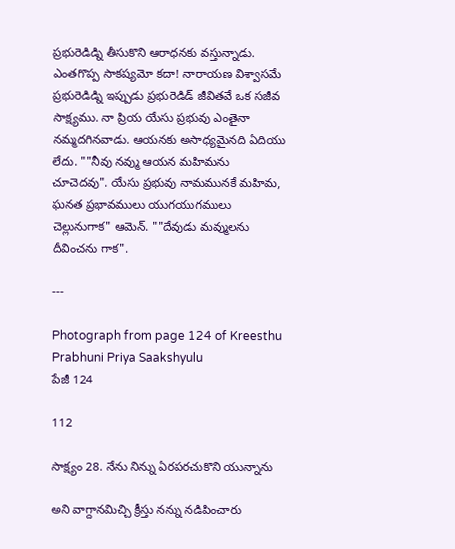ప్రభురెడిడ్ని తీసుకొని ఆరాధనకు వస్తున్నాడు. ఎంతగొప్ప సాకష్యమో కదా! నారాయణ విశ్వాసమే ప్రభురెడిడ్ని ఇప్పుడు ప్రభురెడిడ్ జీవితవే ఒక సజీవ సాక్ష్యము. నా ప్రియ యేసు ప్రభువు ఎంతైనా నమ్మదగినవాడు. ఆయనకు అసాధ్యమైనది ఏదియు లేదు. ""నీవు నవ్ము ఆయన మహిమను చూచెదవు". యేసు ప్రభువు నామమునకే మహిమ, ఘనత ప్రభావములు యుగయుగములు చెల్లునుగాక" ఆమెన్. ""దేవుడు మవ్ములను దీవించను గాక".

---

Photograph from page 124 of Kreesthu Prabhuni Priya Saakshyulu
పేజీ 124

112

సాక్ష్యం 28. నేను నిన్ను ఏరపరచుకొని యున్నాను

అని వాగ్దానమిచ్చి క్రీస్తు నన్ను నడిపించారు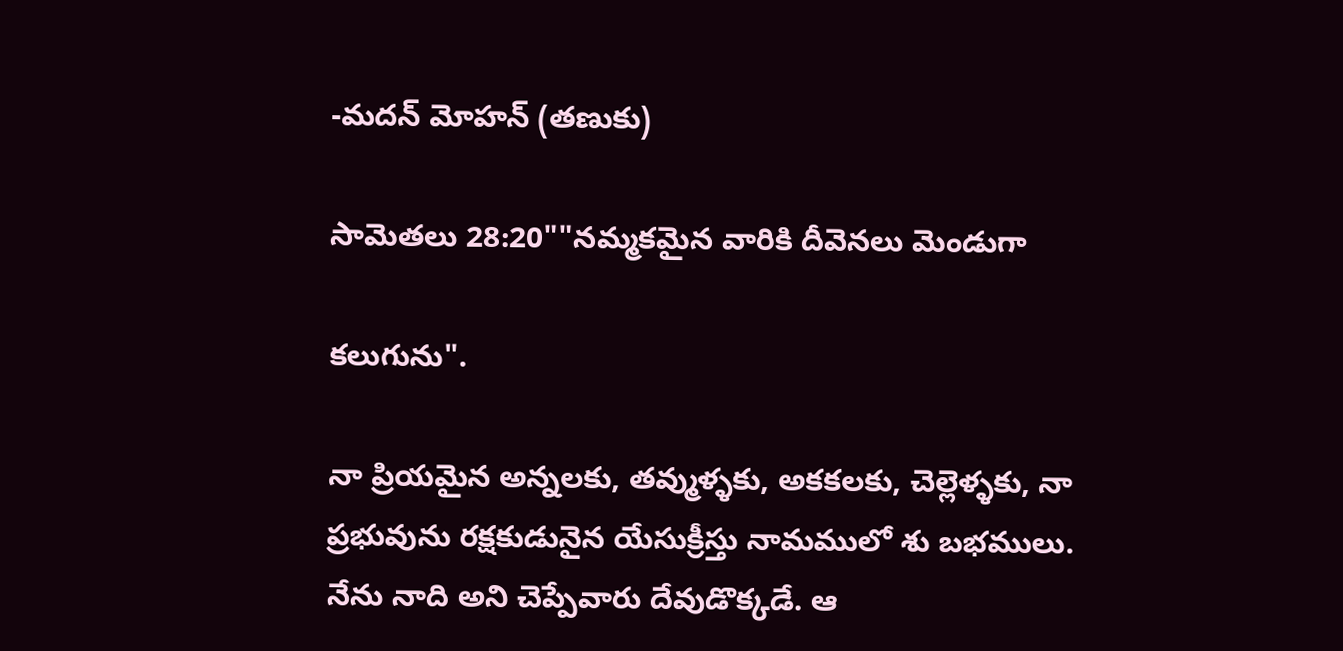-మదన్ మోహన్ (తణుకు)

సామెతలు 28:20""నమ్మకమైన వారికి దీవెనలు మెండుగా

కలుగును".

నా ప్రియమైన అన్నలకు, తవ్ముళ్ళకు, అకకలకు, చెల్లెళ్ళకు, నా ప్రభువును రక్షకుడునైన యేసుక్రీస్తు నామములో శు బభములు. నేను నాది అని చెప్పేవారు దేవుడొక్కడే. ఆ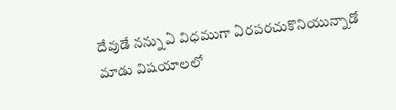దేవుడే నన్ను ఏ విధముగా ఏరపరచుకొనియున్నాడో మాడు విషయాలలో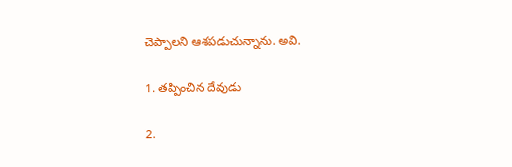చెప్పాలని ఆశపడుచున్నాను. అవి.

1. తప్పించిన దేవుడు

2.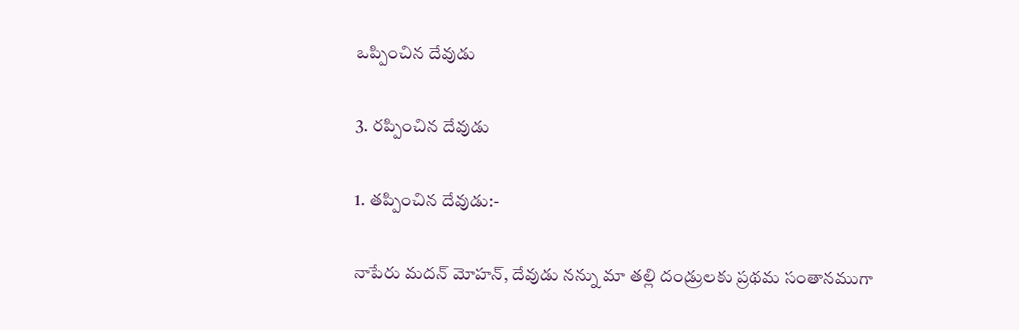ఒప్పించిన దేవుడు

3. రప్పించిన దేవుడు

1. తప్పించిన దేవుడు:-

నాపేరు మదన్ మోహన్, దేవుడు నన్ను మా తల్లి దండ్రులకు ప్రథమ సంతానముగా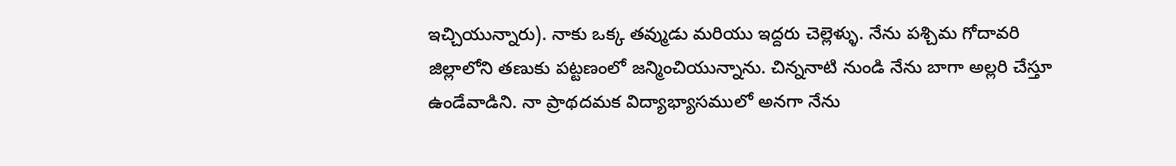ఇచ్చియున్నారు). నాకు ఒక్క తవ్ముడు మరియు ఇద్దరు చెల్లెళ్ళు. నేను పశ్చిమ గోదావరి జిల్లాలోని తణుకు పట్టణంలో జన్మించియున్నాను. చిన్ననాటి నుండి నేను బాగా అల్లరి చేస్తూ ఉండేవాడిని. నా ప్రాథదమక విద్యాభ్యాసములో అనగా నేను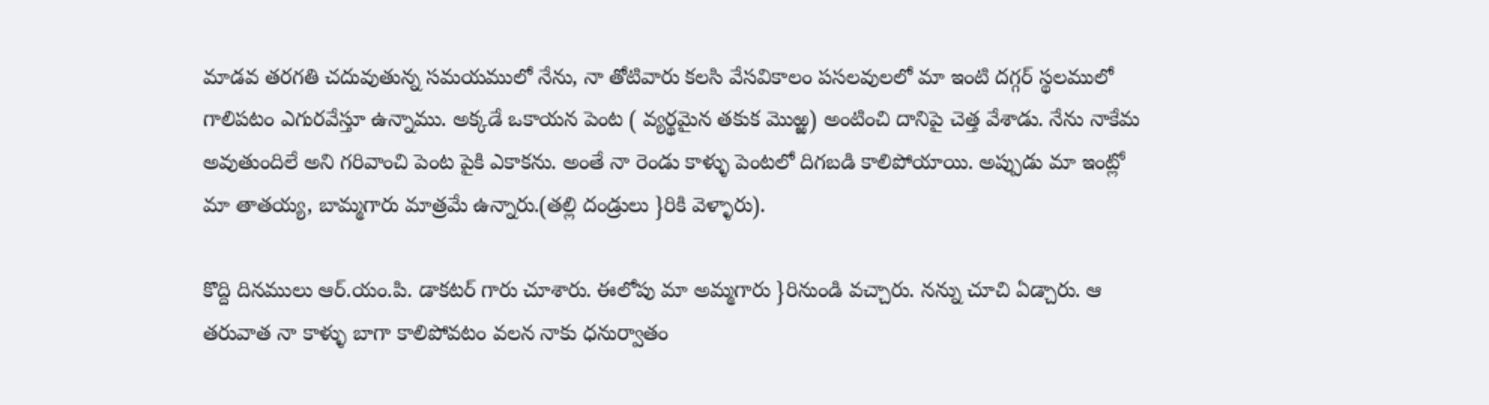మాడవ తరగతి చదువుతున్న సమయములో నేను, నా తోటివారు కలసి వేసవికాలం పసలవులలో మా ఇంటి దగ్గర్ స్థలములో గాలిపటం ఎగురవేస్తూ ఉన్నాము. అక్కడే ఒకాయన పెంట ( వ్యర్థమైన తకుక మొఱ్ఱ) అంటించి దానిపై చెత్త వేశాడు. నేను నాకేమ అవుతుందిలే అని గరివాంచి పెంట పైకి ఎకాకను. అంతే నా రెండు కాళ్ళు పెంటలో దిగబడి కాలిపోయాయి. అప్పుడు మా ఇంట్లో మా తాతయ్య, బామ్మగారు మాత్రమే ఉన్నారు.(తల్లి దండ్రులు }రికి వెళ్ళారు).

కొద్ది దినములు ఆర్.యం.పి. డాకటర్ గారు చూశారు. ఈలోపు మా అమ్మగారు }రినుండి వచ్చారు. నన్ను చూచి ఏడ్చారు. ఆ తరువాత నా కాళ్ళు బాగా కాలిపోవటం వలన నాకు ధనుర్వాతం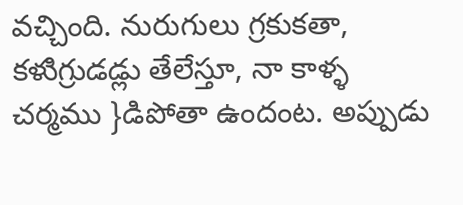వచ్చింది. నురుగులు గ్రకుకతా, కళుిగ్రుడడ్లు తేలేస్తూ, నా కాళ్ళ చర్మము }డిపోతా ఉందంట. అప్పుడు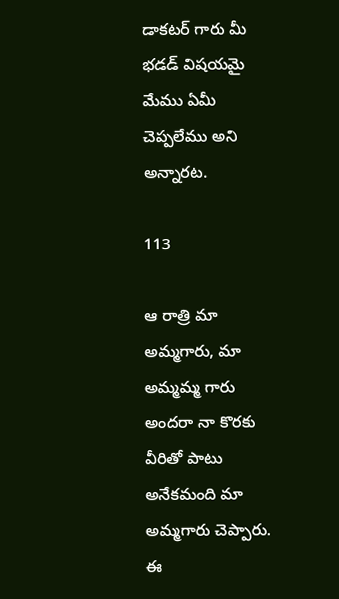డాకటర్ గారు మీ భడడ్ విషయమై మేము ఏమీ చెప్పలేము అని అన్నారట.

113

ఆ రాత్రి మా అమ్మగారు, మా అమ్మమ్మ గారు అందరా నా కొరకు వీరితో పాటు అనేకమంది మా అమ్మగారు చెప్పారు. ఈ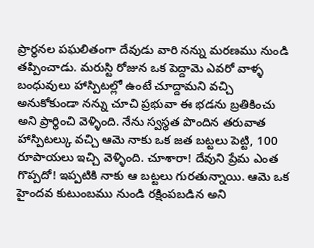ప్రార్థనల పఘలితంగా దేవుడు వారి నన్ను మరణము నుండి తప్పించాడు. మరుస్టి రోజున ఒక పెద్దావెు ఎవరో వాళ్ళ బంధువులు హాస్పిటల్లో ఉంటే చూద్దామని వచ్చి అనుకోకుండా నన్ను చూచి ప్రభువా ఈ భడను బ్రతికించు అని ప్రార్థించి వెళ్ళింది. నేను స్వస్థత పొందిన తరువాత హాస్పిటల్కు వచ్చి ఆమె నాకు ఒక జత బట్టలు పెట్టి, 100 రూపాయలు ఇచ్చి వెళ్ళింది. చూశారా! దేవుని ప్రేమ ఎంత గొప్పదో! ఇప్పటికి నాకు ఆ బట్టలు గురతున్నాయి. ఆమె ఒక హైందవ కుటుంబము నుండి రక్షింపబడిన అని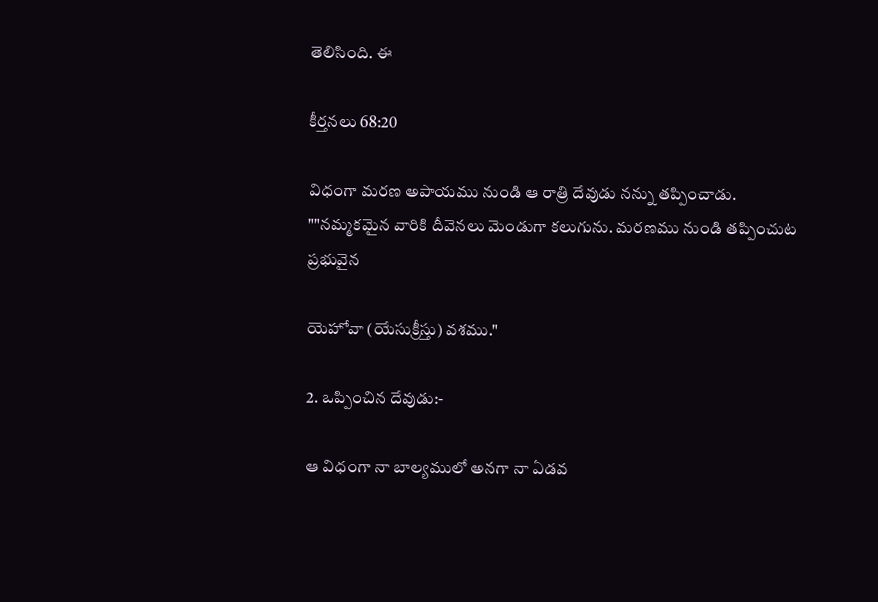తెలిసింది. ఈ

కీర్తనలు 68:20

విధంగా మరణ అపాయము నుండి ఆ రాత్రి దేవుడు నన్ను తప్పించాడు. ""నమ్మకమైన వారికి దీవెనలు మెండుగా కలుగును. మరణము నుండి తప్పించుట ప్రభువైన

యెహోవా (యేసుక్రీస్తు) వశము."

2. ఒప్పించిన దేవుడు:-

ఆ విధంగా నా బాల్యములో అనగా నా ఏడవ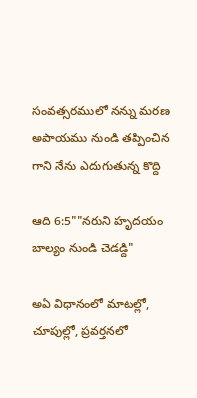సంవత్సరములో నన్ను మరణ అపాయము నుండి తప్పించిన గాని నేను ఎదుగుతున్న కొద్ది

ఆది 6:5""నరుని హృదయం బాల్యం నుండి చెడడ్ది"

అఏ విధానంలో మాటల్లో, చూపుల్లో, ప్రవర్తనలో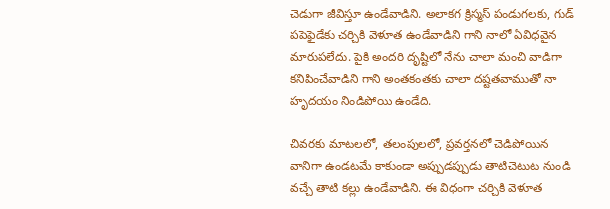చెడుగా జీవిస్తూ ఉండేవాడిని. అలాకగ క్రిస్మస్ పండుగలకు, గుడ్ పపెఫైడేకు చర్చికి వెళూత ఉండేవాడిని గాని నాలో ఏవిధవైన మారుపలేదు. పైకి అందరి దృష్టిలో నేను చాలా మంచి వాడిగా కనిపించేవాడిని గాని అంతకంతకు చాలా దష్టతవాముతో నా హృదయం నిండిపోయి ఉండేది.

చివరకు మాటలలో, తలంపులలో, ప్రవర్తనలో చెడిపోయిన వానిగా ఉండటమే కాకుండా అప్పుడప్పుడు తాటిచెటుట నుండి వచ్చే తాటి కల్లు ఉండేవాడిని. ఈ విధంగా చర్చికి వెళూత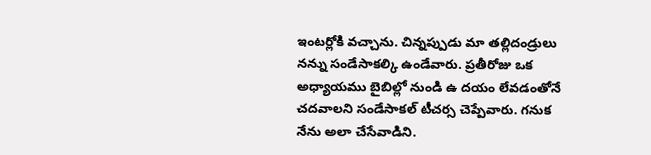ఇంటర్లోకి వచ్చాను. చిన్నప్పుడు మా తల్లిదండ్రులు నన్ను సండేసాకల్కి ఉండేవారు. ప్రతీరోజు ఒక అధ్యాయము బైబిల్లో నుండి ఉ దయం లేవడంతోనే చదవాలని సండేసాకల్ టీచర్స చెప్పేవారు. గనుక నేను అలా చేసేవాడిని.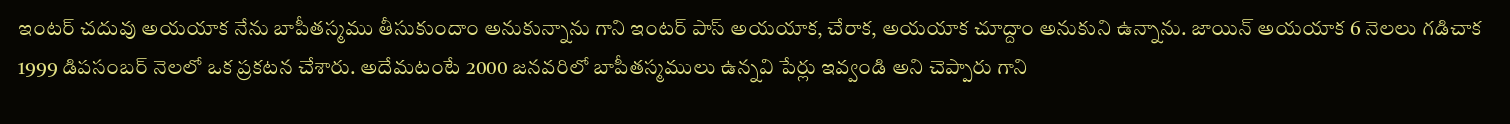ఇంటర్ చదువు అయయాక నేను బాపీతస్మము తీసుకుందాం అనుకున్నాను గాని ఇంటర్ పాస్ అయయాక, చేరాక, అయయాక చూద్దాం అనుకుని ఉన్నాను. జాయిన్ అయయాక 6 నెలలు గడిచాక 1999 డిపసంబర్ నెలలో ఒక ప్రకటన చేశారు. అదేమటంటే 2000 జనవరిలో బాపీతస్మములు ఉన్నవి పేర్లు ఇవ్వండి అని చెప్పారు గాని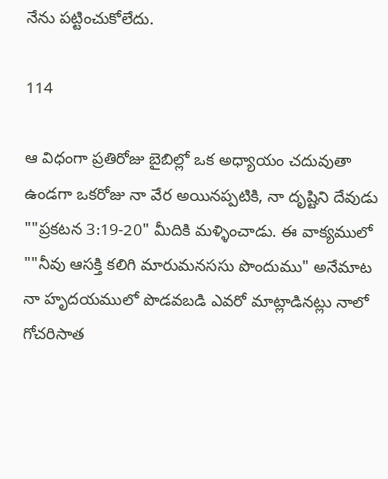నేను పట్టించుకోలేదు.

114

ఆ విధంగా ప్రతిరోజు బైబిల్లో ఒక అధ్యాయం చదువుతా ఉండగా ఒకరోజు నా వేర అయినప్పటికి, నా దృష్టిని దేవుడు ""ప్రకటన 3:19-20" మీదికి మళ్ళించాడు. ఈ వాక్యములో ""నీవు ఆసక్తి కలిగి మారుమనససు పొందుము" అనేమాట నా హృదయములో పొడవబడి ఎవరో మాట్లాడినట్లు నాలో గోచరిసాత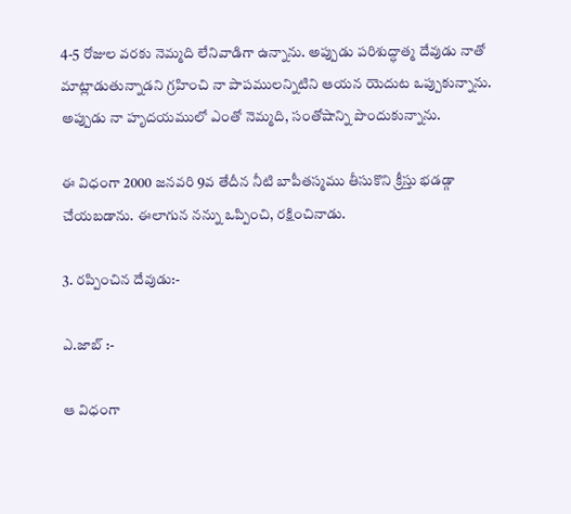4-5 రోజుల వరకు నెమ్మది లేనివాడిగా ఉన్నాను. అప్పుడు పరిశుద్ధాత్మ దేవుడు నాతో మాట్లాడుతున్నాడని గ్రహించి నా పాపములన్నిటిని ఆయన యెదుట ఒప్పుకున్నాను. అప్పుడు నా హృదయములో ఎంతో నెమ్మది, సంతోషాన్ని పొందుకున్నాను.

ఈ విధంగా 2000 జనవరి 9వ తేదీన నీటి బాపీతస్మము తీసుకొని క్రీస్తు భడడ్గా చేయబడాను. ఈలాగున నన్ను ఒప్పించి, రక్షించినాడు.

3. రప్పించిన దేవుడు:-

ఎ.జాబ్ :-

ఆ విధంగా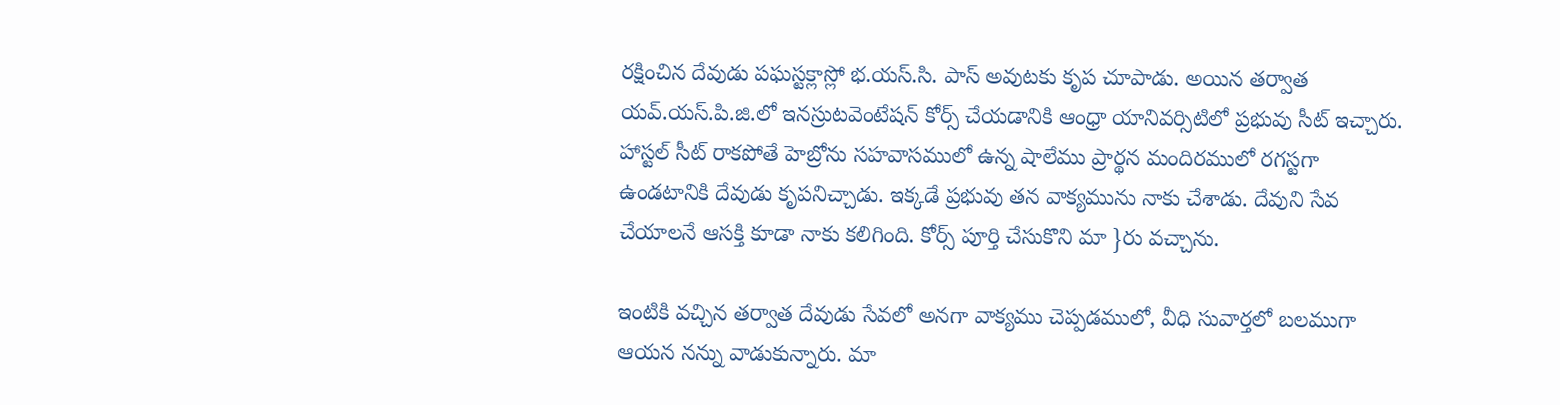రక్షించిన దేవుడు పఘస్టక్లాస్లో భ.యస్.సి. పాస్ అవుటకు కృప చూపాడు. అయిన తర్వాత యవ్.యస్.పి.జి.లో ఇనస్రుటవెంటేషన్ కోర్స్ చేయడానికి ఆంధ్రా యానివర్సిటిలో ప్రభువు సీట్ ఇచ్చారు. హాస్టల్ సీట్ రాకపోతే హెబ్రోను సహవాసములో ఉన్న షాలేము ప్రార్థన మందిరములో రగస్టగా ఉండటానికి దేవుడు కృపనిచ్చాడు. ఇక్కడే ప్రభువు తన వాక్యమును నాకు చేశాడు. దేవుని సేవ చేయాలనే ఆసక్తి కూడా నాకు కలిగింది. కోర్స్ పూర్తి చేసుకొని మా }రు వచ్చాను.

ఇంటికి వచ్చిన తర్వాత దేవుడు సేవలో అనగా వాక్యము చెప్పడములో, వీధి సువార్తలో బలముగా ఆయన నన్ను వాడుకున్నారు. మా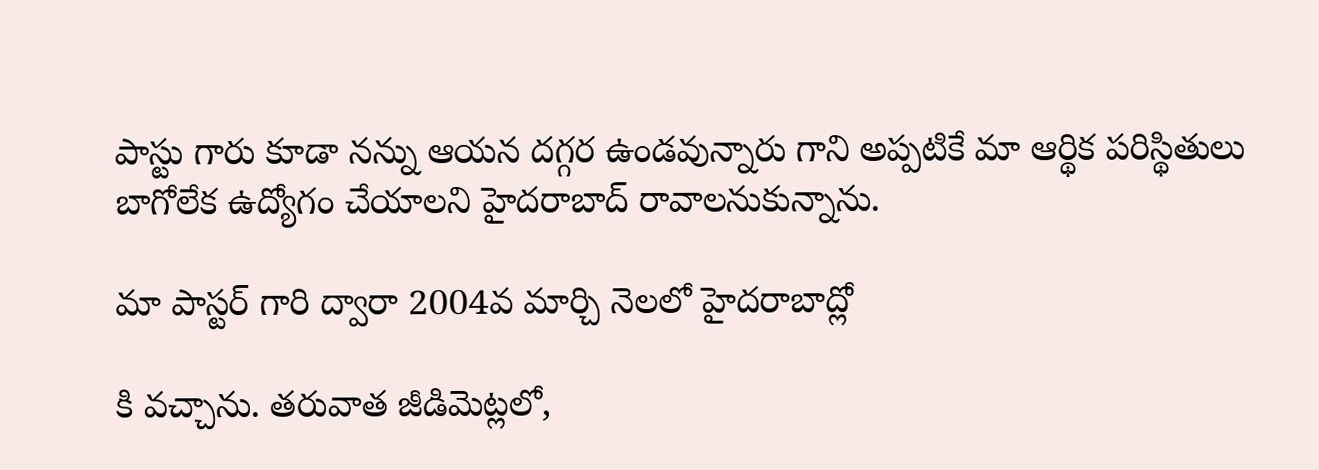పాస్టు గారు కూడా నన్ను ఆయన దగ్గర ఉండవున్నారు గాని అప్పటికే మా ఆర్థిక పరిస్థితులు బాగోలేక ఉద్యోగం చేయాలని హైదరాబాద్ రావాలనుకున్నాను.

మా పాస్టర్ గారి ద్వారా 2004వ మార్చి నెలలో హైదరాబాద్లో

కి వచ్చాను. తరువాత జీడివెుట్లలో,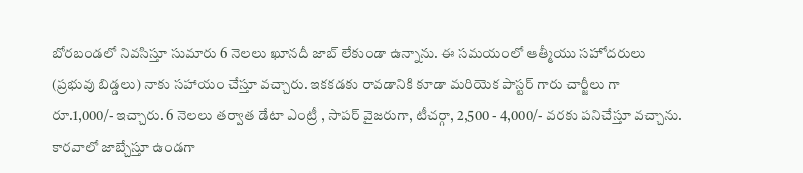బోరబండలో నివసిస్తూ సుమారు 6 నెలలు ఖూనదీ జాబ్ లేకుండా ఉన్నాను. ఈ సమయంలో ఆత్మీయు సహోదరులు (ప్రభువు బిడ్డలు) నాకు సహాయం చేస్తూ వచ్చారు. ఇకకడకు రావడానికి కూడా మరియెక పాస్టర్ గారు చార్జీలు గా రూ.1,000/- ఇచ్చారు. 6 నెలలు తర్వాత డేటా ఎంట్రీ , సాపర్ వైజరుగా, టీచర్గా, 2,500 - 4,000/- వరకు పనిచేస్తూ వచ్చాను. కారవాలో జాబ్చేస్తూ ఉండగా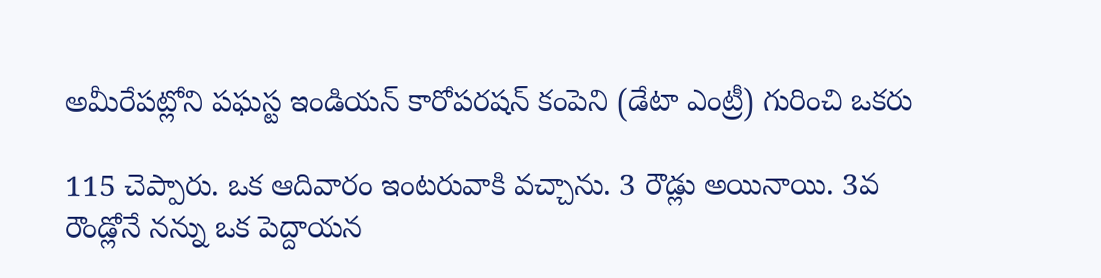అమీరేపట్లోని పఘస్ట ఇండియన్ కారోపరషన్ కంపెని (డేటా ఎంట్రీ) గురించి ఒకరు

115 చెప్పారు. ఒక ఆదివారం ఇంటరువాకి వచ్చాను. 3 రౌడ్లు అయినాయి. 3వ రౌండ్లోనే నన్ను ఒక పెద్దాయన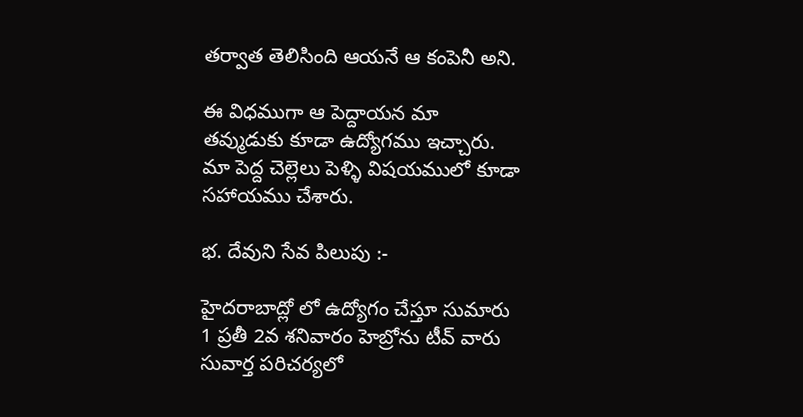తర్వాత తెలిసింది ఆయనే ఆ కంపెనీ అని.

ఈ విధముగా ఆ పెద్దాయన మా తవ్ముడుకు కూడా ఉద్యోగము ఇచ్చారు. మా పెద్ద చెల్లెలు పెళ్ళి విషయములో కూడా సహాయము చేశారు.

భ. దేవుని సేవ పిలుపు :-

హైదరాబాద్లో లో ఉద్యోగం చేస్తూ సుమారు 1 ప్రతీ 2వ శనివారం హెబ్రోను టీవ్ వారు సువార్త పరిచర్యలో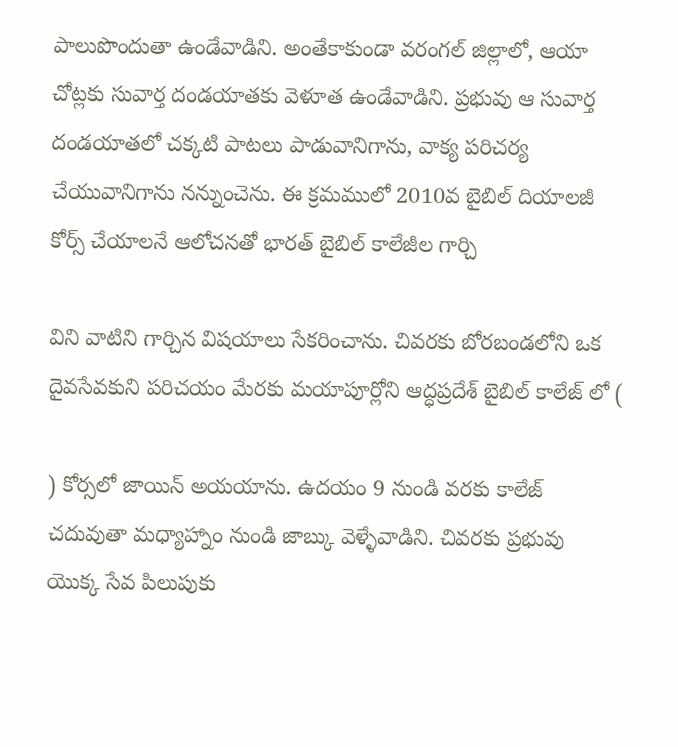పాలుపొందుతా ఉండేవాడిని. అంతేకాకుండా వరంగల్ జిల్లాలో, ఆయా చోట్లకు సువార్త దండయాతకు వెళూత ఉండేవాడిని. ప్రభువు ఆ సువార్త దండయాతలో చక్కటి పాటలు పాడువానిగాను, వాక్య పరిచర్య చేయువానిగాను నన్నుంచెను. ఈ క్రమములో 2010వ బైబిల్ దియాలజీ కోర్స్ చేయాలనే ఆలోచనతో భారత్ బైబిల్ కాలేజీల గార్చి

విని వాటిని గార్చిన విషయాలు సేకరించాను. చివరకు బోరబండలోని ఒక దైవసేవకుని పరిచయం మేరకు మయాపూర్లోని ఆద్ధప్రదేశ్ బైబిల్ కాలేజ్ లో (

) కోర్సలో జాయిన్ అయయాను. ఉదయం 9 నుండి వరకు కాలేజ్ చదువుతా మధ్యాహ్నాం నుండి జాబ్కు వెళ్ళేవాడిని. చివరకు ప్రభువు యొక్క సేవ పిలుపుకు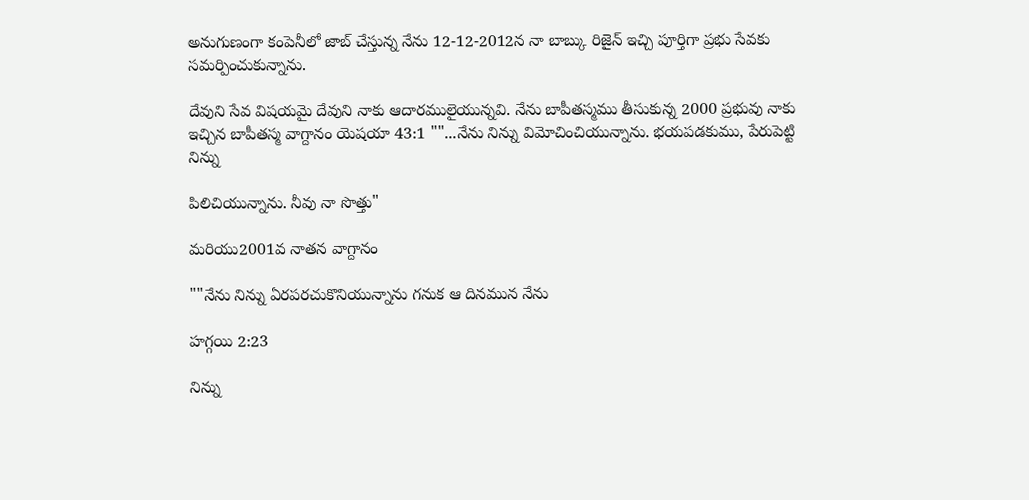అనుగుణంగా కంపెనీలో జాబ్ చేస్తున్న నేను 12-12-2012న నా బాబ్కు రిజైన్ ఇచ్చి పూర్తిగా ప్రభు సేవకు సమర్పించుకున్నాను.

దేవుని సేవ విషయమై దేవుని నాకు ఆదారములైయున్నవి. నేను బాపీతస్మము తీసుకున్న 2000 ప్రభువు నాకు ఇచ్చిన బాపీతస్మ వాగ్దానం యెషయా 43:1 ""...నేను నిన్ను విమోచించియున్నాను. భయపడకుము, పేరుపెట్టి నిన్ను

పిలిచియున్నాను. నీవు నా సొత్తు"

మరియు2001వ నాతన వాగ్దానం

""నేను నిన్ను ఏరపరచుకొనియున్నాను గనుక ఆ దినమున నేను

హగ్గయి 2:23

నిన్ను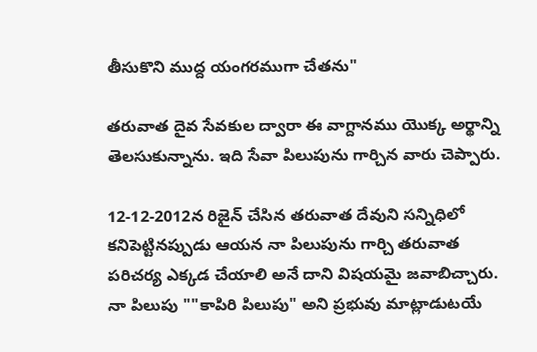తీసుకొని ముద్ద యంగరముగా చేతను"

తరువాత దైవ సేవకుల ద్వారా ఈ వాగ్దానము యొక్క అర్థాన్ని తెలసుకున్నాను. ఇది సేవా పిలుపును గార్చిన వారు చెప్పారు.

12-12-2012న రిజైన్ చేసిన తరువాత దేవుని సన్నిధిలో కనిపెట్టినప్పుడు ఆయన నా పిలుపును గార్చి తరువాత పరిచర్య ఎక్కడ చేయాలి అనే దాని విషయమై జవాబిచ్చారు. నా పిలుపు ""కాపిరి పిలుపు" అని ప్రభువు మాట్లాడుటయే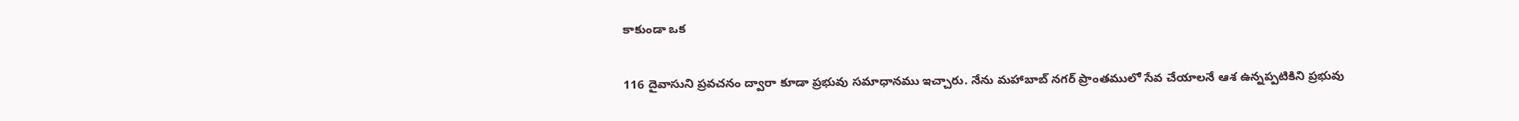కాకుండా ఒక

116 దైవాసుని ప్రవచనం ద్వారా కూడా ప్రభువు సమాధానము ఇచ్చారు. నేను మహాబాబ్ నగర్ ప్రాంతములో సేవ చేయాలనే ఆశ ఉన్నప్పటికిని ప్రభువు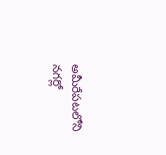అమీరేపటలోని నగర్లో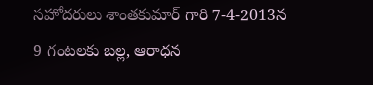సహోదరులు శాంతకుమార్ గారి 7-4-2013న 9 గంటలకు బల్ల, ఆరాధన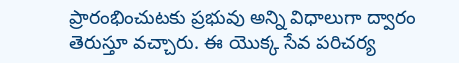ప్రారంభించుటకు ప్రభువు అన్ని విధాలుగా ద్వారం తెరుస్తూ వచ్చారు. ఈ యొక్క సేవ పరిచర్య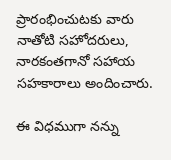ప్రారంభించుటకు వారు నాతోటి సహోదరులు, నారకంతగానో సహాయ సహకారాలు అందించారు.

ఈ విధముగా నన్ను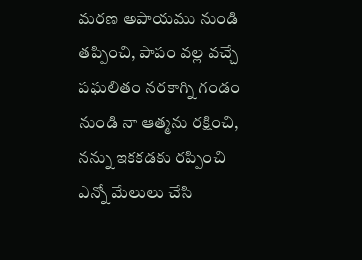మరణ అపాయము నుండి తప్పించి, పాపం వల్ల వచ్చే పఘలితం నరకాగ్ని గండం నుండి నా ఆత్మను రక్షించి, నన్ను ఇకకడకు రప్పించి ఎన్నో మేలులు చేసి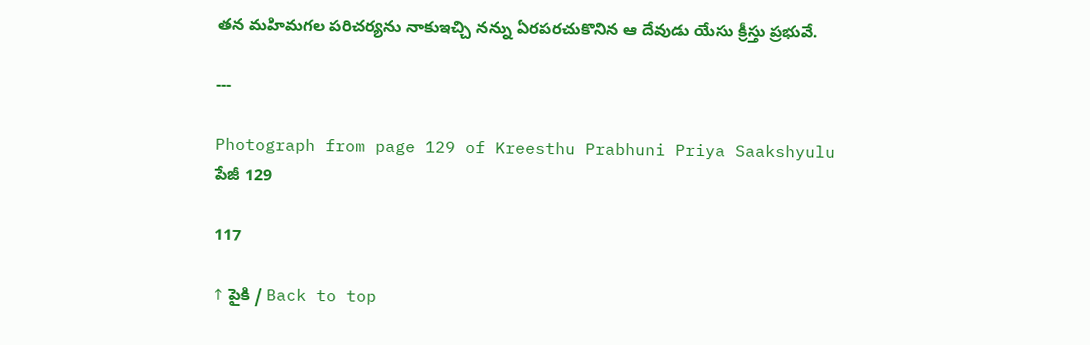తన మహిమగల పరిచర్యను నాకుఇచ్చి నన్ను ఏరపరచుకొనిన ఆ దేవుడు యేసు క్రీస్తు ప్రభువే.

---

Photograph from page 129 of Kreesthu Prabhuni Priya Saakshyulu
పేజీ 129

117

↑ పైకి / Back to top